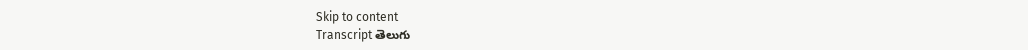Skip to content
Transcript తెలుగు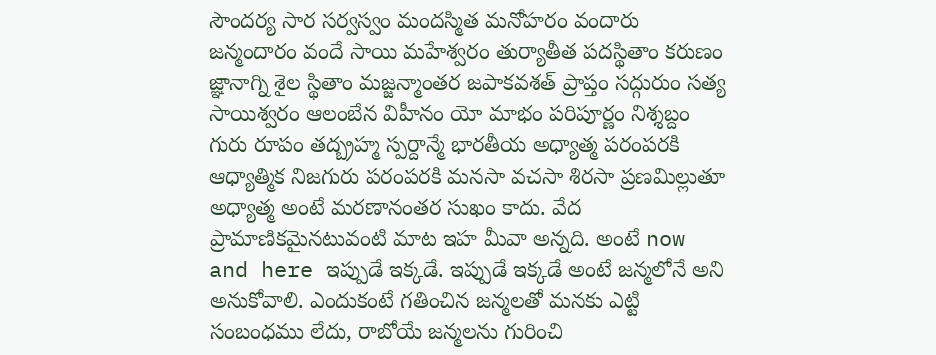సౌందర్య సార సర్వస్వం మందస్మిత మనోహరం వందారు జన్మందారం వందే సాయి మహేశ్వరం తుర్యాతీత పదస్థితాం కరుణం జ్ఞానాగ్ని శైల స్థితాం మజ్జన్మాంతర జపాకవశత్ ప్రాప్తం సద్గురుం సత్య సాయిశ్వరం ఆలంబేన విహీనం యో మాభం పరిపూర్ణం నిశ్శబ్దం గురు రూపం తద్బ్రహ్మ స్పర్దాన్మే భారతీయ అధ్యాత్మ పరంపరకి ఆధ్యాత్మిక నిజగురు పరంపరకి మనసా వచసా శిరసా ప్రణమిల్లుతూ అధ్యాత్మ అంటే మరణానంతర సుఖం కాదు. వేద ప్రామాణికమైనటువంటి మాట ఇహ మీవా అన్నది. అంటే now and here ఇప్పుడే ఇక్కడే. ఇప్పుడే ఇక్కడే అంటే జన్మలోనే అని అనుకోవాలి. ఎందుకంటే గతించిన జన్మలతో మనకు ఎట్టి సంబంధము లేదు, రాబోయే జన్మలను గురించి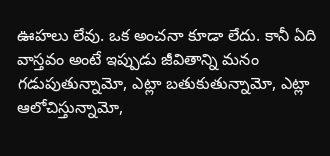ఊహలు లేవు. ఒక అంచనా కూడా లేదు. కానీ ఏది వాస్తవం అంటే ఇప్పుడు జీవితాన్ని మనం గడుపుతున్నామో, ఎట్లా బతుకుతున్నామో, ఎట్లా ఆలోచిస్తున్నామో,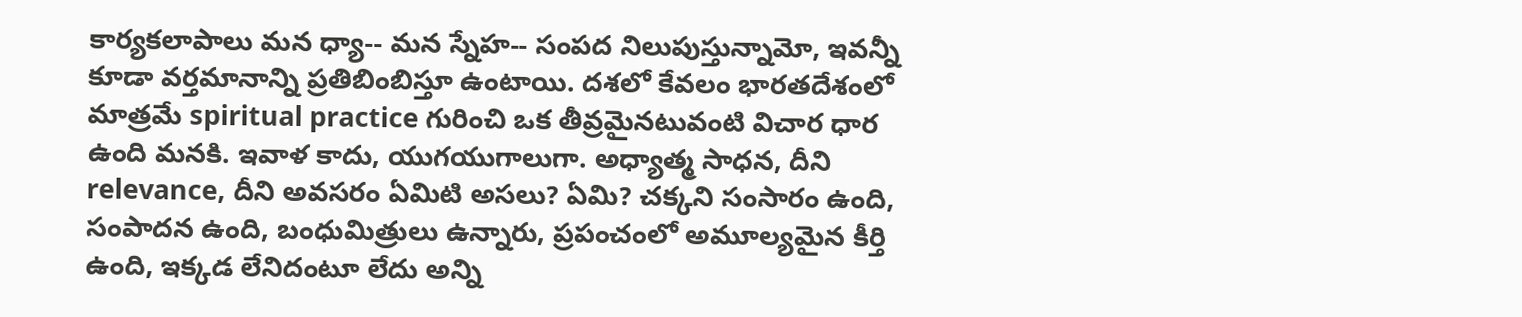కార్యకలాపాలు మన ధ్యా-- మన స్నేహ-- సంపద నిలుపుస్తున్నామో, ఇవన్నీ కూడా వర్తమానాన్ని ప్రతిబింబిస్తూ ఉంటాయి. దశలో కేవలం భారతదేశంలో మాత్రమే spiritual practice గురించి ఒక తీవ్రమైనటువంటి విచార ధార ఉంది మనకి. ఇవాళ కాదు, యుగయుగాలుగా. అధ్యాత్మ సాధన, దీని relevance, దీని అవసరం ఏమిటి అసలు? ఏమి? చక్కని సంసారం ఉంది, సంపాదన ఉంది, బంధుమిత్రులు ఉన్నారు, ప్రపంచంలో అమూల్యమైన కీర్తి ఉంది, ఇక్కడ లేనిదంటూ లేదు అన్ని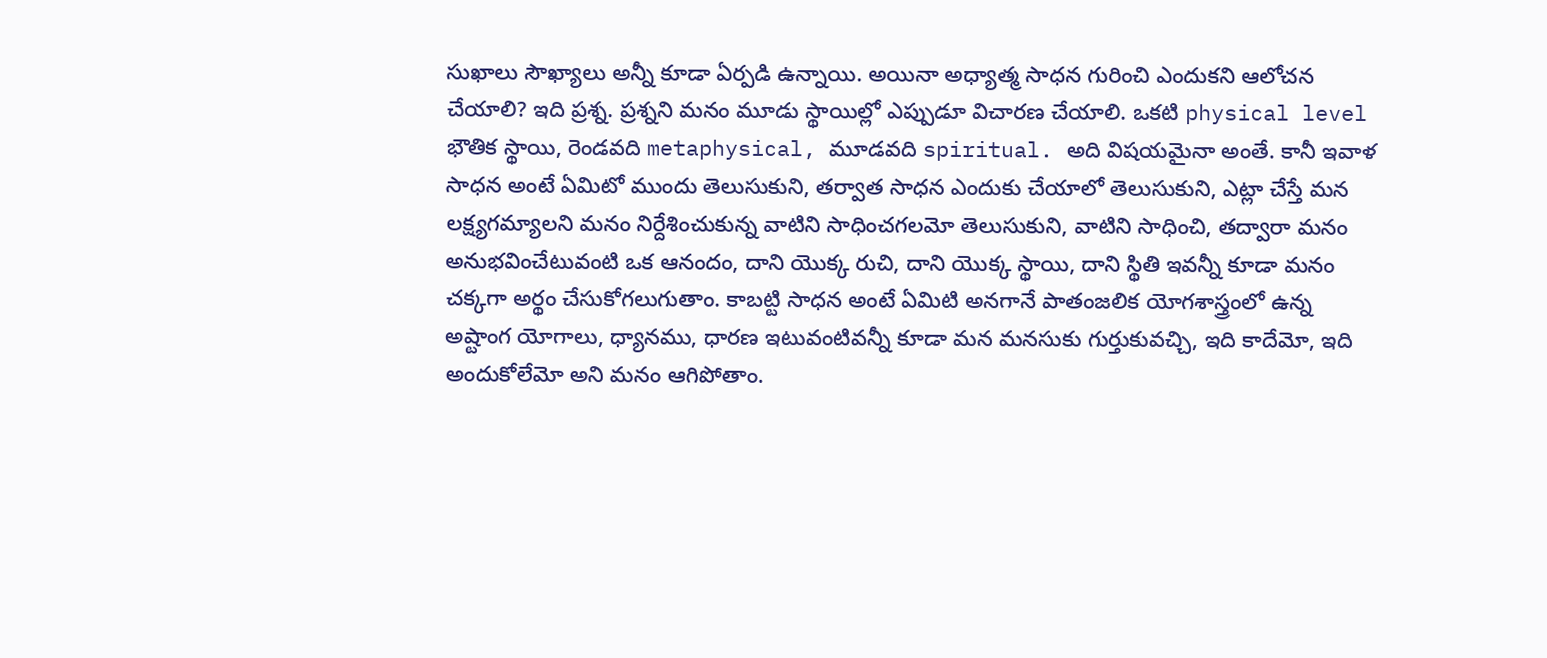సుఖాలు సౌఖ్యాలు అన్నీ కూడా ఏర్పడి ఉన్నాయి. అయినా అధ్యాత్మ సాధన గురించి ఎందుకని ఆలోచన చేయాలి? ఇది ప్రశ్న. ప్రశ్నని మనం మూడు స్థాయిల్లో ఎప్పుడూ విచారణ చేయాలి. ఒకటి physical level భౌతిక స్థాయి, రెండవది metaphysical, మూడవది spiritual. అది విషయమైనా అంతే. కానీ ఇవాళ సాధన అంటే ఏమిటో ముందు తెలుసుకుని, తర్వాత సాధన ఎందుకు చేయాలో తెలుసుకుని, ఎట్లా చేస్తే మన లక్ష్యగమ్యాలని మనం నిర్దేశించుకున్న వాటిని సాధించగలమో తెలుసుకుని, వాటిని సాధించి, తద్వారా మనం అనుభవించేటువంటి ఒక ఆనందం, దాని యొక్క రుచి, దాని యొక్క స్థాయి, దాని స్థితి ఇవన్నీ కూడా మనం చక్కగా అర్థం చేసుకోగలుగుతాం. కాబట్టి సాధన అంటే ఏమిటి అనగానే పాతంజలిక యోగశాస్త్రంలో ఉన్న అష్టాంగ యోగాలు, ధ్యానము, ధారణ ఇటువంటివన్నీ కూడా మన మనసుకు గుర్తుకువచ్చి, ఇది కాదేమో, ఇది అందుకోలేమో అని మనం ఆగిపోతాం.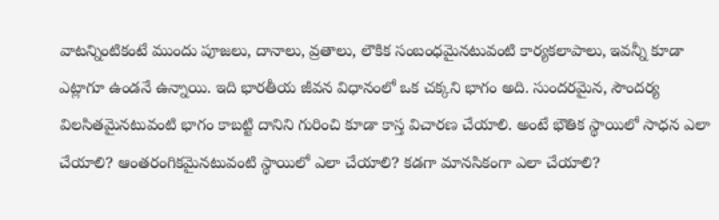వాటన్నింటికంటే ముందు పూజలు, దానాలు, వ్రతాలు, లౌకిక సంబంధమైనటువంటి కార్యకలాపాలు, ఇవన్నీ కూడా ఎట్లాగూ ఉండనే ఉన్నాయి. ఇది భారతీయ జీవన విధానంలో ఒక చక్కని భాగం అది. సుందరమైన, సౌందర్య విలసితమైనటువంటి భాగం కాబట్టి దానిని గురించి కూడా కాస్త విచారణ చేయాలి. అంటే భౌతిక స్థాయిలో సాధన ఎలా చేయాలి? ఆంతరంగికమైనటువంటి స్థాయిలో ఎలా చేయాలి? కడగా మానసికంగా ఎలా చేయాలి?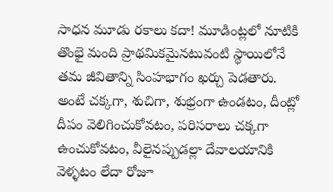సాధన మూడు రకాలు కదా! మూడింట్లలో నూటికి తొంభై మంది ప్రాథమికమైనటువంటి స్థాయిలోనే తమ జీవితాన్ని సింహభాగం ఖర్చు పెడతారు. అంటే చక్కగా, శుచిగా, శుభ్రంగా ఉండటం, దీంట్లో దీపం వెలిగించుకోవటం, పరిసరాలు చక్కగా ఉంచుకోవటం, వీలైనప్పుడల్లా దేవాలయానికి వెళ్ళటం లేదా రోజూ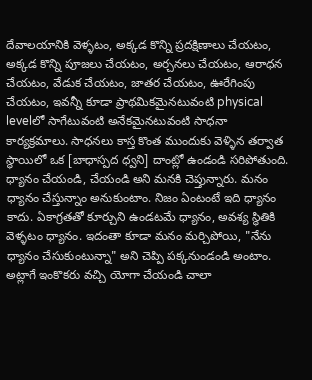దేవాలయానికి వెళ్ళటం, అక్కడ కొన్ని ప్రదక్షిణాలు చేయటం, అక్కడ కొన్ని పూజలు చేయటం, అర్చనలు చేయటం, ఆరాధన చేయటం, వేడుక చేయటం, జాతర చేయటం, ఊరేగింపు చేయటం, ఇవన్నీ కూడా ప్రాథమికమైనటువంటి physical levelలో సాగేటువంటి అనేకమైనటువంటి సాధనా కార్యక్రమాలు. సాధనలు కాస్త కొంత ముందుకు వెళ్ళిన తర్వాత స్థాయిలో ఒక [బాధాస్పద ధ్వని] దాంట్లో ఉండండి సరిపోతుంది. ధ్యానం చేయండి, చేయండి అని మనకి చెప్తున్నారు. మనం ధ్యానం చేస్తున్నాం అనుకుంటాం. నిజం ఏంటంటే ఇది ధ్యానం కాదు. ఏకాగ్రతతో కూర్చుని ఉండటమే ధ్యానం, అవశ్య స్థితికి వెళ్ళటం ధ్యానం. ఇదంతా కూడా మనం మర్చిపోయి, "నేను ధ్యానం చేసుకుంటున్నా" అని చెప్పి పక్కనుండండి అంటాం. అట్లాగే ఇంకొకరు వచ్చి యోగా చేయండి చాలా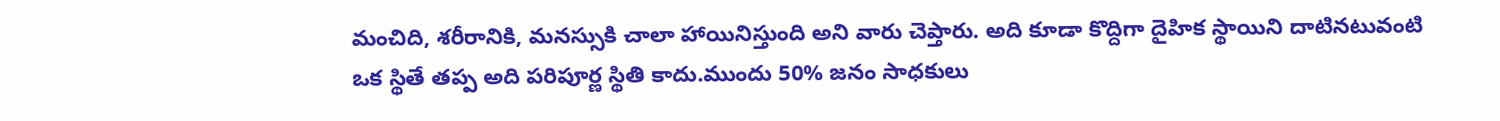మంచిది, శరీరానికి, మనస్సుకి చాలా హాయినిస్తుంది అని వారు చెప్తారు. అది కూడా కొద్దిగా దైహిక స్థాయిని దాటినటువంటి ఒక స్థితే తప్ప అది పరిపూర్ణ స్థితి కాదు.ముందు 50% జనం సాధకులు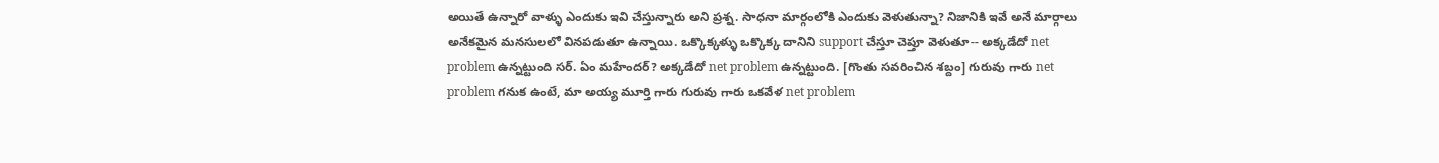అయితే ఉన్నారో వాళ్ళు ఎందుకు ఇవి చేస్తున్నారు అని ప్రశ్న. సాధనా మార్గంలోకి ఎందుకు వెళుతున్నా? నిజానికి ఇవే అనే మార్గాలు అనేకమైన మనసులలో వినపడుతూ ఉన్నాయి. ఒక్కొక్కళ్ళు ఒక్కొక్క దానిని support చేస్తూ చెప్తూ వెళుతూ-- అక్కడేదో net problem ఉన్నట్టుంది సర్. ఏం మహేందర్? అక్కడేదో net problem ఉన్నట్టుంది. [గొంతు సవరించిన శబ్దం] గురువు గారు net problem గనుక ఉంటే, మా అయ్య మూర్తి గారు గురువు గారు ఒకవేళ net problem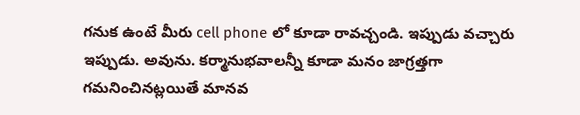గనుక ఉంటే మీరు cell phone లో కూడా రావచ్చండి. ఇప్పుడు వచ్చారు ఇప్పుడు. అవును. కర్మానుభవాలన్నీ కూడా మనం జాగ్రత్తగా గమనించినట్లయితే మానవ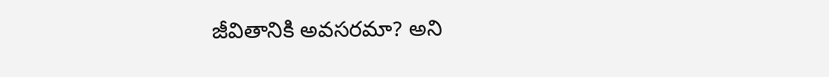జీవితానికి అవసరమా? అని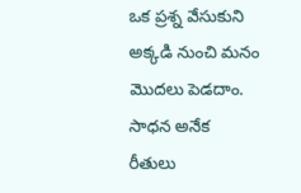ఒక ప్రశ్న వేసుకుని అక్కడి నుంచి మనం మొదలు పెడదాం. సాధన అనేక రీతులు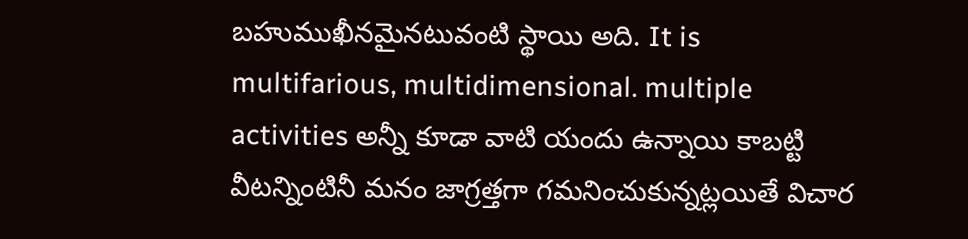బహుముఖీనమైనటువంటి స్థాయి అది. It is multifarious, multidimensional. multiple activities అన్నీ కూడా వాటి యందు ఉన్నాయి కాబట్టి వీటన్నింటినీ మనం జాగ్రత్తగా గమనించుకున్నట్లయితే విచార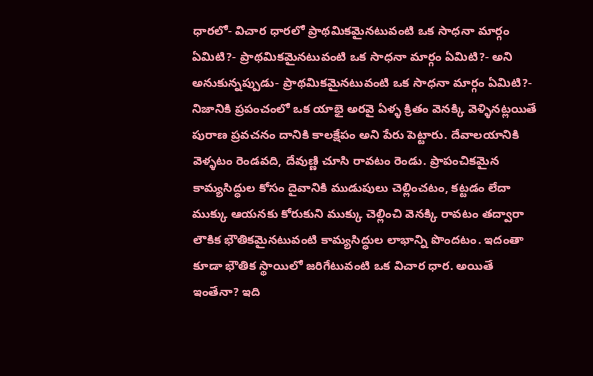ధారలో- విచార ధారలో ప్రాథమికమైనటువంటి ఒక సాధనా మార్గం ఏమిటి?- ప్రాథమికమైనటువంటి ఒక సాధనా మార్గం ఏమిటి?- అని అనుకున్నప్పుడు- ప్రాథమికమైనటువంటి ఒక సాధనా మార్గం ఏమిటి?- నిజానికి ప్రపంచంలో ఒక యాభై అరవై ఏళ్ళ క్రితం వెనక్కి వెళ్ళినట్లయితే పురాణ ప్రవచనం దానికి కాలక్షేపం అని పేరు పెట్టారు. దేవాలయానికి వెళ్ళటం రెండవది, దేవుణ్ణి చూసి రావటం రెండు. ప్రాపంచికమైన కామ్యసిద్ధుల కోసం దైవానికి ముడుపులు చెల్లించటం, కట్టడం లేదా ముక్కు ఆయనకు కోరుకుని ముక్కు చెల్లించి వెనక్కి రావటం తద్వారా లౌకిక భౌతికమైనటువంటి కామ్యసిద్ధుల లాభాన్ని పొందటం. ఇదంతా కూడా భౌతిక స్థాయిలో జరిగేటువంటి ఒక విచార ధార. అయితే ఇంతేనా? ఇది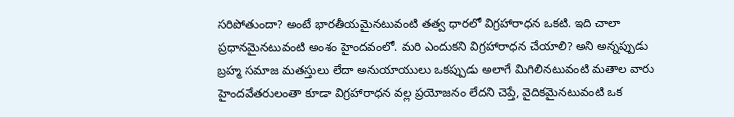సరిపోతుందా? అంటే భారతీయమైనటువంటి తత్వ ధారలో విగ్రహారాధన ఒకటి. ఇది చాలా ప్రధానమైనటువంటి అంశం హైందవంలో. మరి ఎందుకని విగ్రహారాధన చేయాలి? అని అన్నప్పుడు బ్రహ్మ సమాజ మతస్తులు లేదా అనుయాయులు ఒకప్పుడు అలాగే మిగిలినటువంటి మతాల వారు హైందవేతరులంతా కూడా విగ్రహారాధన వల్ల ప్రయోజనం లేదని చెప్తే, వైదికమైనటువంటి ఒక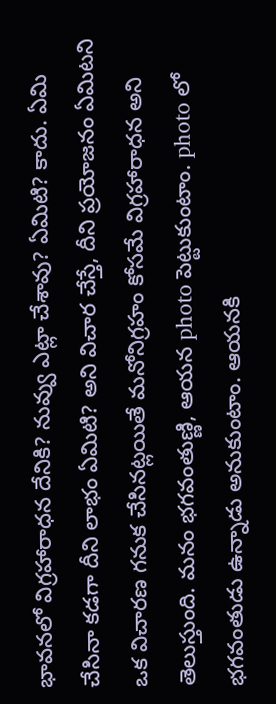భావనలో విగ్రహారాధన దేనికి? నువ్వు ఎట్లా చేశావు? ఏమిటి? కాదు. ఏమి చేసినా కడగా దీని లాభం ఏమిటి? అని విచార చేస్తే, దీని ప్రయోజనం ఏమిటని ఒక విచారణ గనుక చేసినట్లయితే మనోనిగ్రహం కోసమే విగ్రహారాధన అని తెలుస్తుంది. మనం భగవంతుణ్ణి, ఆయన photo పెట్టుకుంటాం. photo లో భగవంతుడు ఉన్నాడు అనుకుంటాం. ఆయనకి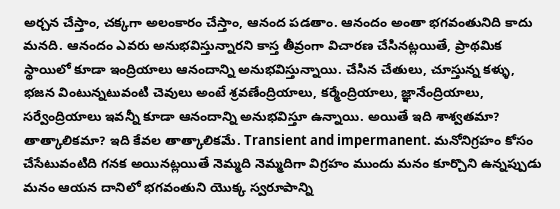అర్చన చేస్తాం, చక్కగా అలంకారం చేస్తాం, ఆనంద పడతాం. ఆనందం అంతా భగవంతునిది కాదు మనది. ఆనందం ఎవరు అనుభవిస్తున్నారని కాస్త తీవ్రంగా విచారణ చేసినట్లయితే, ప్రాథమిక స్థాయిలో కూడా ఇంద్రియాలు ఆనందాన్ని అనుభవిస్తున్నాయి. చేసిన చేతులు, చూస్తున్న కళ్ళు, భజన వింటున్నటువంటి చెవులు అంటే శ్రవణేంద్రియాలు, కర్మేంద్రియాలు, జ్ఞానేంద్రియాలు, సర్వేంద్రియాలు ఇవన్నీ కూడా ఆనందాన్ని అనుభవిస్తూ ఉన్నాయి. అయితే ఇది శాశ్వతమా? తాత్కాలికమా? ఇది కేవల తాత్కాలికమే. Transient and impermanent. మనోనిగ్రహం కోసం చేసేటువంటిది గనక అయినట్లయితే నెమ్మది నెమ్మదిగా విగ్రహం ముందు మనం కూర్చొని ఉన్నప్పుడు మనం ఆయన దానిలో భగవంతుని యొక్క స్వరూపాన్ని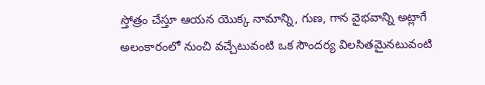స్తోత్రం చేస్తూ ఆయన యొక్క నామాన్ని, గుణ, గాన వైభవాన్ని అట్లాగే అలంకారంలో నుంచి వచ్చేటువంటి ఒక సౌందర్య విలసితమైనటువంటి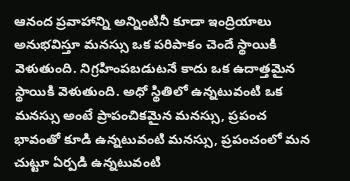ఆనంద ప్రవాహాన్ని అన్నింటినీ కూడా ఇంద్రియాలు అనుభవిస్తూ మనస్సు ఒక పరిపాకం చెందే స్థాయికి వెళుతుంది. నిగ్రహింపబడుటనే కాదు ఒక ఉదాత్తమైన స్థాయికి వెళుతుంది. అధో స్థితిలో ఉన్నటువంటి ఒక మనస్సు అంటే ప్రాపంచికమైన మనస్సు, ప్రపంచ భావంతో కూడి ఉన్నటువంటి మనస్సు, ప్రపంచంలో మన చుట్టూ ఏర్పడి ఉన్నటువంటి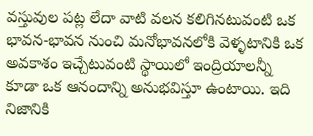వస్తువుల పట్ల లేదా వాటి వలన కలిగినటువంటి ఒక భావన-భావన నుంచి మనోభావనలోకి వెళ్ళటానికి ఒక అవకాశం ఇచ్చేటువంటి స్థాయిలో ఇంద్రియాలన్నీ కూడా ఒక ఆనందాన్ని అనుభవిస్తూ ఉంటాయి. ఇది నిజానికి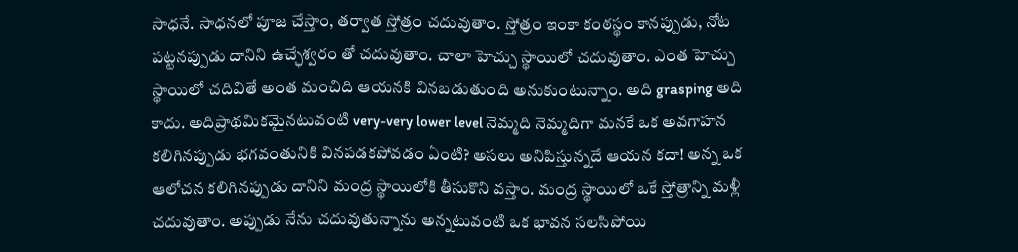సాధనే. సాధనలో పూజ చేస్తాం, తర్వాత స్తోత్రం చదువుతాం. స్తోత్రం ఇంకా కంఠస్థం కానప్పుడు, నోట పట్టనప్పుడు దానిని ఉచ్ఛేశ్వరం తో చదువుతాం. చాలా హెచ్చు స్థాయిలో చదువుతాం. ఎంత హెచ్చు స్థాయిలో చదివితే అంత మంచిది ఆయనకి వినబడుతుంది అనుకుంటున్నాం. అది grasping అది కాదు. అదిప్రాథమికమైనటువంటి very-very lower level నెమ్మది నెమ్మదిగా మనకే ఒక అవగాహన కలిగినప్పుడు భగవంతునికి వినపడకపోవడం ఏంటి? అసలు అనిపిస్తున్నదే ఆయన కదా! అన్న ఒక ఆలోచన కలిగినప్పుడు దానిని మంద్ర స్థాయిలోకి తీసుకొని వస్తాం. మంద్ర స్థాయిలో ఒకే స్తోత్రాన్ని మళ్లీ చదువుతాం. అప్పుడు నేను చదువుతున్నాను అన్నటువంటి ఒక భావన సలసిపోయి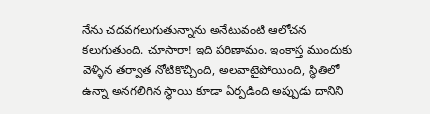నేను చదవగలుగుతున్నాను అనేటువంటి ఆలోచన కలుగుతుంది. చూసారా! ఇది పరిణామం. ఇంకాస్త ముందుకు వెళ్ళిన తర్వాత నోటికొచ్చింది, అలవాటైపోయింది, స్థితిలో ఉన్నా అనగలిగిన స్థాయి కూడా ఏర్పడింది అప్పుడు దానిని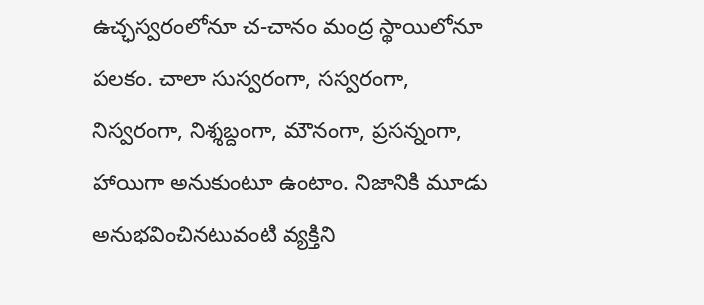ఉచ్ఛస్వరంలోనూ చ-చానం మంద్ర స్థాయిలోనూ పలకం. చాలా సుస్వరంగా, సస్వరంగా, నిస్వరంగా, నిశ్శబ్దంగా, మౌనంగా, ప్రసన్నంగా, హాయిగా అనుకుంటూ ఉంటాం. నిజానికి మూడు అనుభవించినటువంటి వ్యక్తిని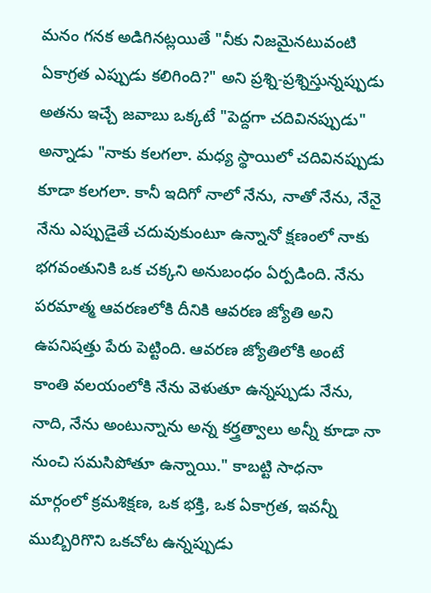మనం గనక అడిగినట్లయితే "నీకు నిజమైనటువంటి ఏకాగ్రత ఎప్పుడు కలిగింది?" అని ప్రశ్ని-ప్రశ్నిస్తున్నప్పుడు అతను ఇచ్చే జవాబు ఒక్కటే "పెద్దగా చదివినప్పుడు" అన్నాడు "నాకు కలగలా. మధ్య స్థాయిలో చదివినప్పుడు కూడా కలగలా. కానీ ఇదిగో నాలో నేను, నాతో నేను, నేనై నేను ఎప్పుడైతే చదువుకుంటూ ఉన్నానో క్షణంలో నాకు భగవంతునికి ఒక చక్కని అనుబంధం ఏర్పడింది. నేను పరమాత్మ ఆవరణలోకి దీనికి ఆవరణ జ్యోతి అని ఉపనిషత్తు పేరు పెట్టింది. ఆవరణ జ్యోతిలోకి అంటే కాంతి వలయంలోకి నేను వెళుతూ ఉన్నప్పుడు నేను, నాది, నేను అంటున్నాను అన్న కర్త్రత్వాలు అన్నీ కూడా నా నుంచి సమసిపోతూ ఉన్నాయి." కాబట్టి సాధనా మార్గంలో క్రమశిక్షణ, ఒక భక్తి, ఒక ఏకాగ్రత, ఇవన్నీ ముబ్బిరిగొని ఒకచోట ఉన్నప్పుడు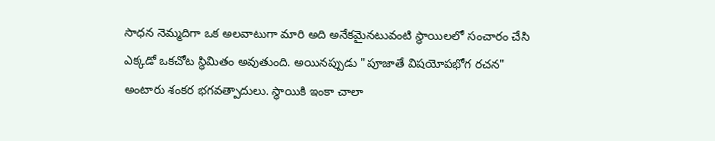సాధన నెమ్మదిగా ఒక అలవాటుగా మారి అది అనేకమైనటువంటి స్థాయిలలో సంచారం చేసి ఎక్కడో ఒకచోట స్థిమితం అవుతుంది. అయినప్పుడు "పూజాతే విషయోపభోగ రచన" అంటారు శంకర భగవత్పాదులు. స్థాయికి ఇంకా చాలా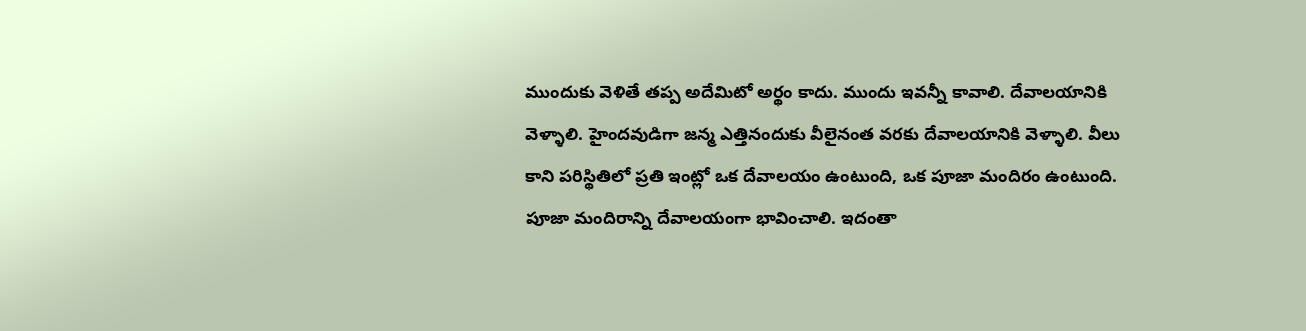ముందుకు వెళితే తప్ప అదేమిటో అర్థం కాదు. ముందు ఇవన్నీ కావాలి. దేవాలయానికి వెళ్ళాలి. హైందవుడిగా జన్మ ఎత్తినందుకు వీలైనంత వరకు దేవాలయానికి వెళ్ళాలి. వీలు కాని పరిస్థితిలో ప్రతి ఇంట్లో ఒక దేవాలయం ఉంటుంది, ఒక పూజా మందిరం ఉంటుంది. పూజా మందిరాన్ని దేవాలయంగా భావించాలి. ఇదంతా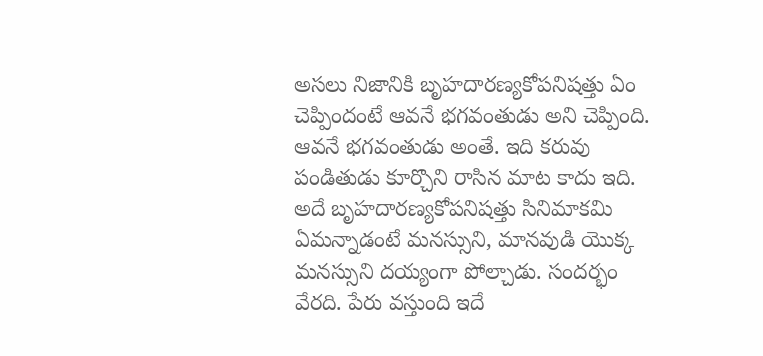అసలు నిజానికి బృహదారణ్యకోపనిషత్తు ఏం చెప్పిందంటే ఆవనే భగవంతుడు అని చెప్పింది. ఆవనే భగవంతుడు అంతే. ఇది కరువు పండితుడు కూర్చొని రాసిన మాట కాదు ఇది. అదే బృహదారణ్యకోపనిషత్తు సినిమాకమి ఏమన్నాడంటే మనస్సుని, మానవుడి యొక్క మనస్సుని దయ్యంగా పోల్చాడు. సందర్భం వేరది. పేరు వస్తుంది ఇదే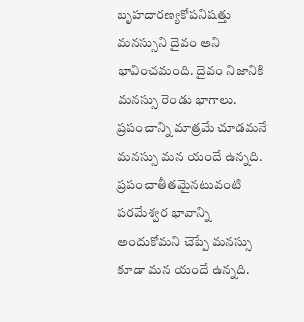బృహదారణ్యకోపనిషత్తు మనస్సుని దైవం అని భావించమంది. దైవం నిజానికి మనస్సు రెండు భాగాలు. ప్రపంచాన్ని మాత్రమే చూడమనే మనస్సు మన యందే ఉన్నది. ప్రపంచాతీతమైనటువంటి పరమేశ్వర భావాన్ని అందుకోమని చెప్పే మనస్సు కూడా మన యందే ఉన్నది.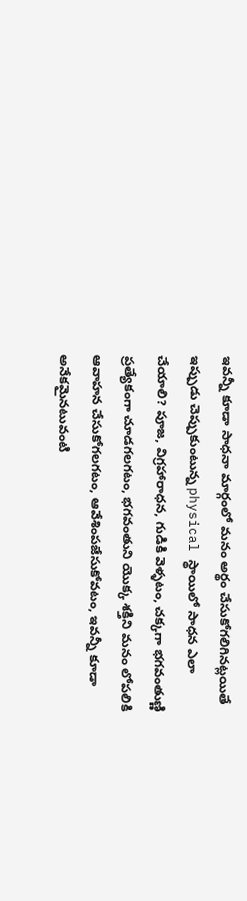ఇవన్నీ కూడా సాధనా మార్గంలో మనం అర్థం చేసుకోగలిగినట్లయితే ఇప్పుడు చెప్పుకుంటున్న physical స్థాయిలో సాధన ఎలా చేయాలి? పూజ, విగ్రహారాధన, గుడికి వెళ్ళటం, చక్కగా భగవంతుణ్ణి ప్రత్యేకంగా చూడగలగటం, భగవంతుని యొక్క శక్తిని మనం లోపలికి ఆవాహన చేసుకోగలగటం, ఆవేశింపజేసుకోవటం, ఇవన్నీ కూడా అనేకమైనటువంటి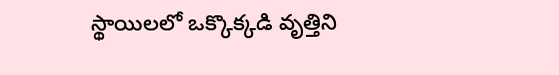స్థాయిలలో ఒక్కొక్కడి వృత్తిని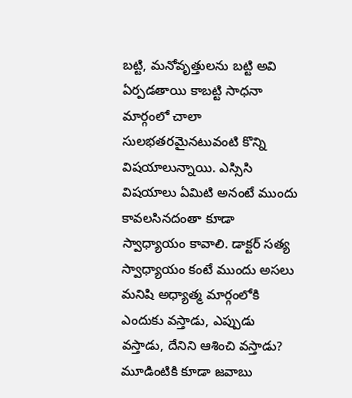బట్టి, మనోవృత్తులను బట్టి అవి ఏర్పడతాయి కాబట్టి సాధనా మార్గంలో చాలా సులభతరమైనటువంటి కొన్ని విషయాలున్నాయి. ఎస్సిసి విషయాలు ఏమిటి అనంటే ముందు కావలసినదంతా కూడా స్వాధ్యాయం కావాలి. డాక్టర్ సత్య స్వాధ్యాయం కంటే ముందు అసలు మనిషి అధ్యాత్మ మార్గంలోకి ఎందుకు వస్తాడు, ఎప్పుడు వస్తాడు, దేనిని ఆశించి వస్తాడు? మూడింటికి కూడా జవాబు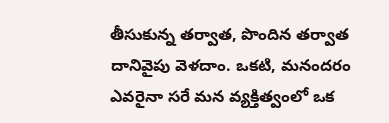తీసుకున్న తర్వాత, పొందిన తర్వాత దానివైపు వెళదాం. ఒకటి, మనందరం ఎవరైనా సరే మన వ్యక్తిత్వంలో ఒక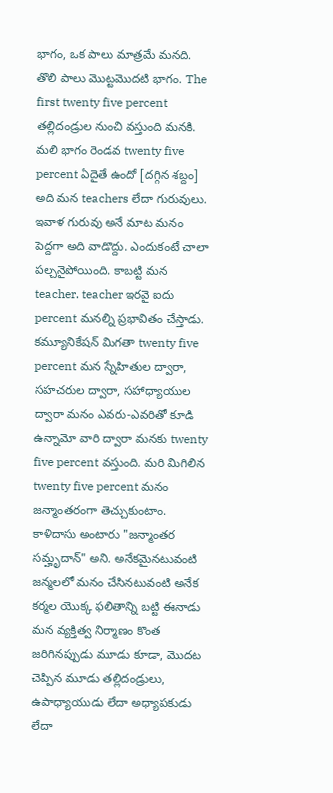భాగం, ఒక పాలు మాత్రమే మనది. తొలి పాలు మొట్టమొదటి భాగం. The first twenty five percent తల్లిదండ్రుల నుంచి వస్తుంది మనకి. మలి భాగం రెండవ twenty five percent ఏదైతే ఉందో [దగ్గిన శబ్దం] అది మన teachers లేదా గురువులు. ఇవాళ గురువు అనే మాట మనం పెద్దగా అది వాడొద్దు. ఎందుకంటే చాలా పల్చనైపోయింది. కాబట్టి మన teacher. teacher ఇరవై ఐదు percent మనల్ని ప్రభావితం చేస్తాడు. కమ్యూనికేషన్ మిగతా twenty five percent మన స్నేహితుల ద్వారా, సహచరుల ద్వారా, సహాధ్యాయుల ద్వారా మనం ఎవరు-ఎవరితో కూడి ఉన్నామో వారి ద్వారా మనకు twenty five percent వస్తుంది. మరి మిగిలిన twenty five percent మనం జన్మాంతరంగా తెచ్చుకుంటాం. కాళిదాసు అంటారు "జన్మాంతర సమ్హృదాన్" అని. అనేకమైనటువంటి జన్మలలో మనం చేసినటువంటి అనేక కర్మల యొక్క ఫలితాన్ని బట్టి ఈనాడు మన వ్యక్తిత్వ నిర్మాణం కొంత జరిగినప్పుడు మూడు కూడా, మొదట చెప్పిన మూడు తల్లిదండ్రులు, ఉపాధ్యాయుడు లేదా అధ్యాపకుడు లేదా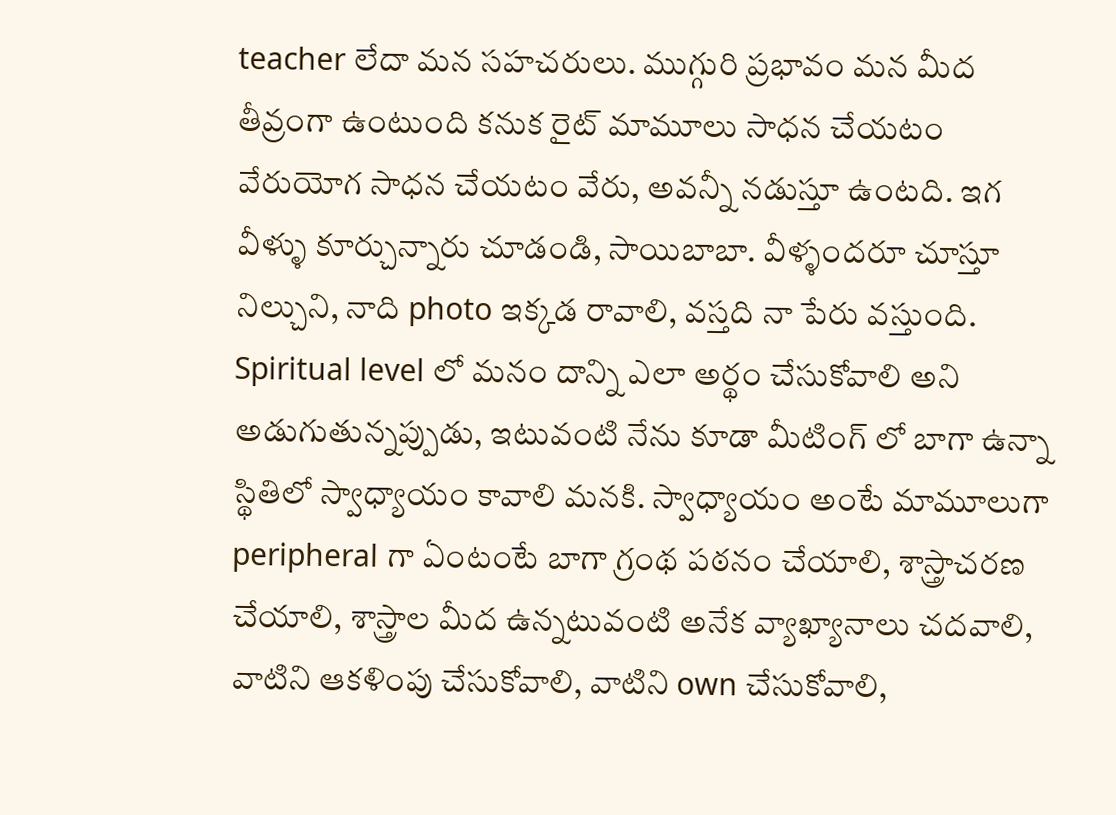teacher లేదా మన సహచరులు. ముగ్గురి ప్రభావం మన మీద తీవ్రంగా ఉంటుంది కనుక రైట్ మామూలు సాధన చేయటం వేరుయోగ సాధన చేయటం వేరు, అవన్నీ నడుస్తూ ఉంటది. ఇగ వీళ్ళు కూర్చున్నారు చూడండి, సాయిబాబా. వీళ్ళందరూ చూస్తూ నిల్చుని, నాది photo ఇక్కడ రావాలి, వస్తది నా పేరు వస్తుంది. Spiritual level లో మనం దాన్ని ఎలా అర్థం చేసుకోవాలి అని అడుగుతున్నప్పుడు, ఇటువంటి నేను కూడా మీటింగ్ లో బాగా ఉన్నా స్థితిలో స్వాధ్యాయం కావాలి మనకి. స్వాధ్యాయం అంటే మామూలుగా peripheral గా ఏంటంటే బాగా గ్రంథ పఠనం చేయాలి, శాస్త్రాచరణ చేయాలి, శాస్త్రాల మీద ఉన్నటువంటి అనేక వ్యాఖ్యానాలు చదవాలి, వాటిని ఆకళింపు చేసుకోవాలి, వాటిని own చేసుకోవాలి,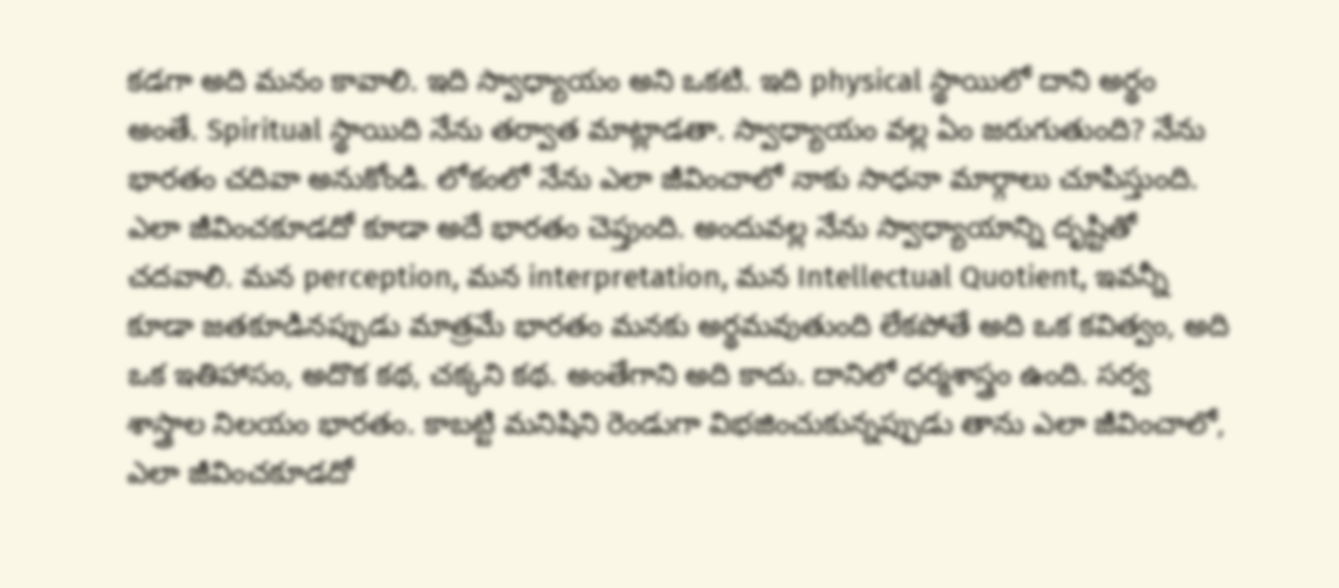కడగా అది మనం కావాలి. ఇది స్వాధ్యాయం అని ఒకటి. ఇది physical స్థాయిలో దాని అర్థం అంతే. Spiritual స్థాయిది నేను తర్వాత మాట్లాడతా. స్వాధ్యాయం వల్ల ఏం జరుగుతుంది? నేను భారతం చదివా అనుకోండి. లోకంలో నేను ఎలా జీవించాలో నాకు సాధనా మార్గాలు చూపిస్తుంది. ఎలా జీవించకూడదో కూడా అదే భారతం చెప్తుంది. అందువల్ల నేను స్వాధ్యాయాన్ని దృష్టితో చదవాలి. మన perception, మన interpretation, మన Intellectual Quotient, ఇవన్నీ కూడా జతకూడినప్పుడు మాత్రమే భారతం మనకు అర్థమవుతుంది లేకపోతే అది ఒక కవిత్వం, అది ఒక ఇతిహాసం, అదొక కథ, చక్కని కథ. అంతేగాని అది కాదు. దానిలో ధర్మశాస్త్రం ఉంది. సర్వ శాస్త్రాల నిలయం భారతం. కాబట్టి మనిషిని రెండుగా విభజించుకున్నప్పుడు తాను ఎలా జీవించాలో, ఎలా జీవించకూడదో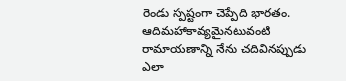రెండు స్పష్టంగా చెప్పేది భారతం. ఆదిమహాకావ్యమైనటువంటి రామాయణాన్ని నేను చదివినప్పుడు ఎలా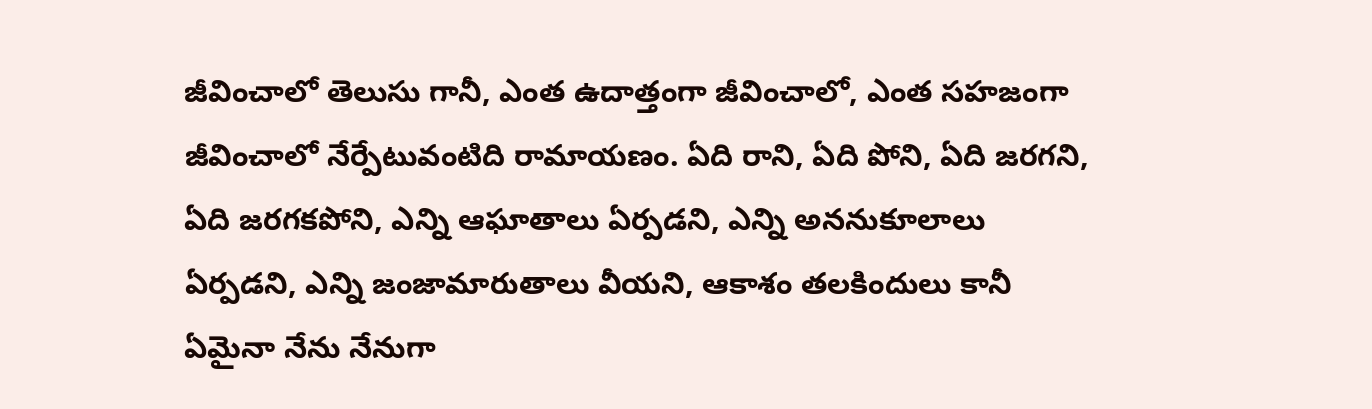జీవించాలో తెలుసు గానీ, ఎంత ఉదాత్తంగా జీవించాలో, ఎంత సహజంగా జీవించాలో నేర్పేటువంటిది రామాయణం. ఏది రాని, ఏది పోని, ఏది జరగని, ఏది జరగకపోని, ఎన్ని ఆఘాతాలు ఏర్పడని, ఎన్ని అననుకూలాలు ఏర్పడని, ఎన్ని జంజామారుతాలు వీయని, ఆకాశం తలకిందులు కానీ ఏమైనా నేను నేనుగా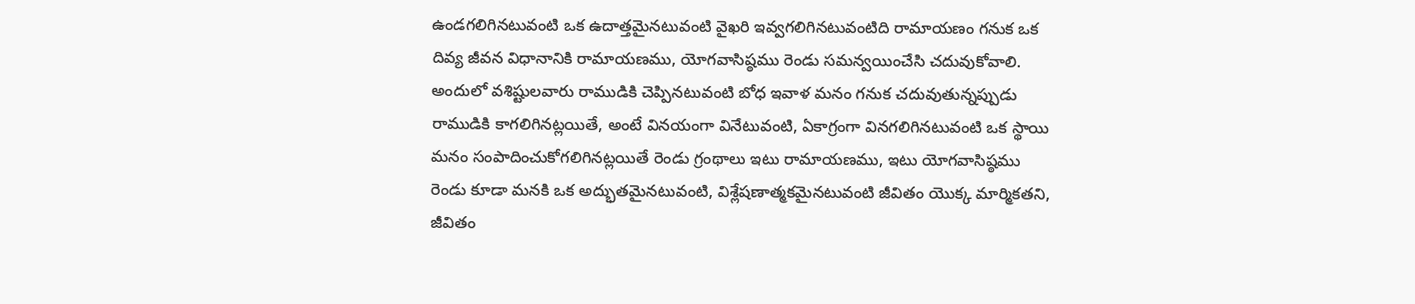ఉండగలిగినటువంటి ఒక ఉదాత్తమైనటువంటి వైఖరి ఇవ్వగలిగినటువంటిది రామాయణం గనుక ఒక దివ్య జీవన విధానానికి రామాయణము, యోగవాసిష్ఠము రెండు సమన్వయించేసి చదువుకోవాలి. అందులో వశిష్టులవారు రాముడికి చెప్పినటువంటి బోధ ఇవాళ మనం గనుక చదువుతున్నప్పుడు రాముడికి కాగలిగినట్లయితే, అంటే వినయంగా వినేటువంటి, ఏకాగ్రంగా వినగలిగినటువంటి ఒక స్థాయి మనం సంపాదించుకోగలిగినట్లయితే రెండు గ్రంథాలు ఇటు రామాయణము, ఇటు యోగవాసిష్ఠము రెండు కూడా మనకి ఒక అద్భుతమైనటువంటి, విశ్లేషణాత్మకమైనటువంటి జీవితం యొక్క మార్మికతని, జీవితం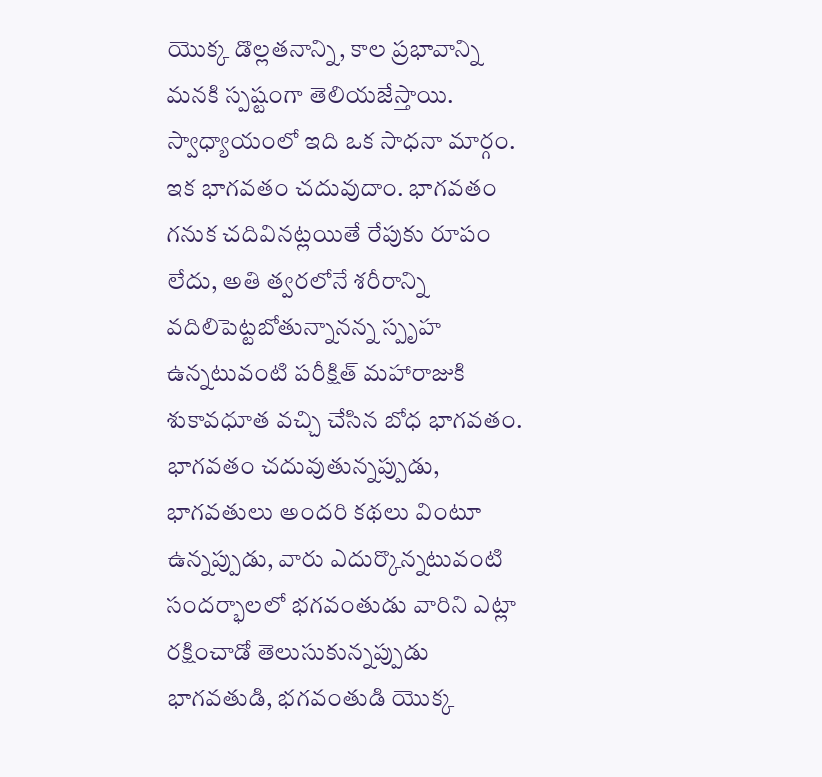యొక్క డొల్లతనాన్ని, కాల ప్రభావాన్ని మనకి స్పష్టంగా తెలియజేస్తాయి. స్వాధ్యాయంలో ఇది ఒక సాధనా మార్గం. ఇక భాగవతం చదువుదాం. భాగవతం గనుక చదివినట్లయితే రేపుకు రూపం లేదు, అతి త్వరలోనే శరీరాన్ని వదిలిపెట్టబోతున్నానన్న స్పృహ ఉన్నటువంటి పరీక్షిత్ మహారాజుకి శుకావధూత వచ్చి చేసిన బోధ భాగవతం. భాగవతం చదువుతున్నప్పుడు, భాగవతులు అందరి కథలు వింటూ ఉన్నప్పుడు, వారు ఎదుర్కొన్నటువంటి సందర్భాలలో భగవంతుడు వారిని ఎట్లా రక్షించాడో తెలుసుకున్నప్పుడు భాగవతుడి, భగవంతుడి యొక్క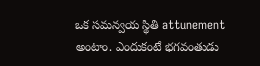ఒక సమన్వయ స్థితి attunement అంటాం. ఎందుకంటే భగవంతుడు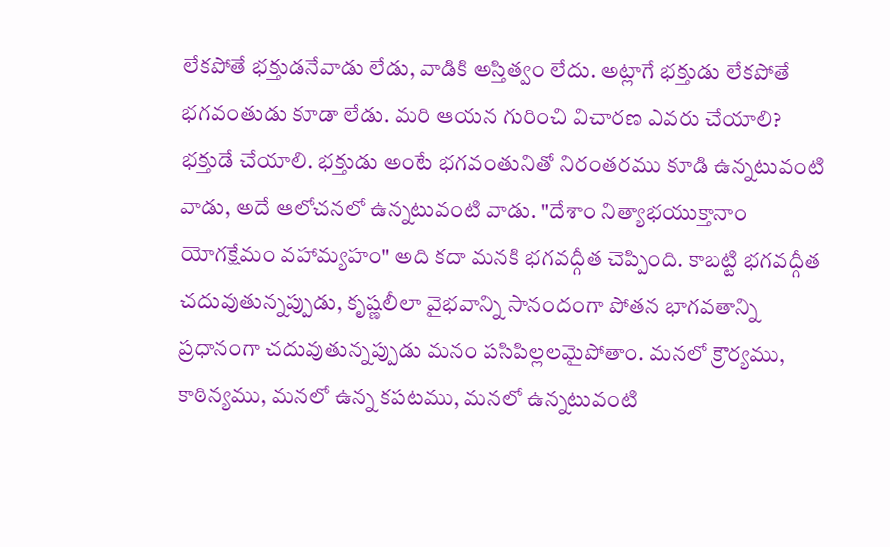లేకపోతే భక్తుడనేవాడు లేడు, వాడికి అస్తిత్వం లేదు. అట్లాగే భక్తుడు లేకపోతే భగవంతుడు కూడా లేడు. మరి ఆయన గురించి విచారణ ఎవరు చేయాలి? భక్తుడే చేయాలి. భక్తుడు అంటే భగవంతునితో నిరంతరము కూడి ఉన్నటువంటి వాడు, అదే ఆలోచనలో ఉన్నటువంటి వాడు. "దేశాం నిత్యాభయుక్తానాం యోగక్షేమం వహామ్యహం" అది కదా మనకి భగవద్గీత చెప్పింది. కాబట్టి భగవద్గీత చదువుతున్నప్పుడు, కృష్ణలీలా వైభవాన్ని సానందంగా పోతన భాగవతాన్ని ప్రధానంగా చదువుతున్నప్పుడు మనం పసిపిల్లలమైపోతాం. మనలో క్రౌర్యము, కాఠిన్యము, మనలో ఉన్న కపటము, మనలో ఉన్నటువంటి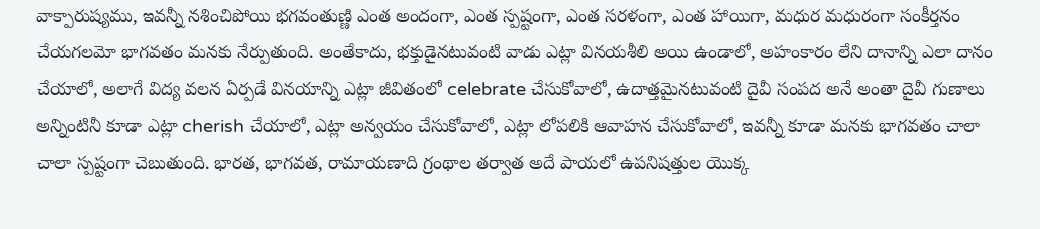వాక్పారుష్యము, ఇవన్నీ నశించిపోయి భగవంతుణ్ణి ఎంత అందంగా, ఎంత స్పష్టంగా, ఎంత సరళంగా, ఎంత హాయిగా, మధుర మధురంగా సంకీర్తనం చేయగలమో భాగవతం మనకు నేర్పుతుంది. అంతేకాదు, భక్తుడైనటువంటి వాడు ఎట్లా వినయశీలి అయి ఉండాలో, అహంకారం లేని దానాన్ని ఎలా దానం చేయాలో, అలాగే విద్య వలన ఏర్పడే వినయాన్ని ఎట్లా జీవితంలో celebrate చేసుకోవాలో, ఉదాత్తమైనటువంటి దైవీ సంపద అనే అంతా దైవీ గుణాలు అన్నింటినీ కూడా ఎట్లా cherish చేయాలో, ఎట్లా అన్వయం చేసుకోవాలో, ఎట్లా లోపలికి ఆవాహన చేసుకోవాలో, ఇవన్నీ కూడా మనకు భాగవతం చాలా చాలా స్పష్టంగా చెబుతుంది. భారత, భాగవత, రామాయణాది గ్రంథాల తర్వాత అదే పాయలో ఉపనిషత్తుల యొక్క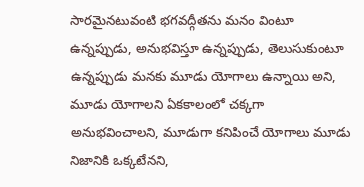సారమైనటువంటి భగవద్గీతను మనం వింటూ ఉన్నప్పుడు, అనుభవిస్తూ ఉన్నప్పుడు, తెలుసుకుంటూ ఉన్నప్పుడు మనకు మూడు యోగాలు ఉన్నాయి అని, మూడు యోగాలని ఏకకాలంలో చక్కగా అనుభవించాలని, మూడుగా కనిపించే యోగాలు మూడు నిజానికి ఒక్కటేనని,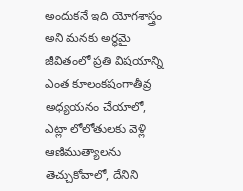అందుకనే ఇది యోగశాస్త్రం అని మనకు అర్థమై జీవితంలో ప్రతి విషయాన్ని ఎంత కూలంకషంగాతీవ్ర అధ్యయనం చేయాలో, ఎట్లా లోలోతులకు వెళ్లి ఆణిముత్యాలను తెచ్చుకోవాలో, దేనిని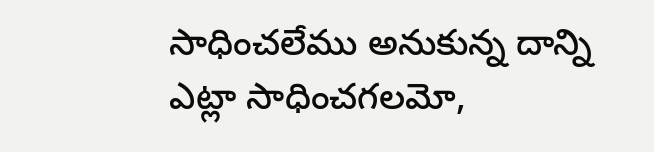సాధించలేము అనుకున్న దాన్ని ఎట్లా సాధించగలమో,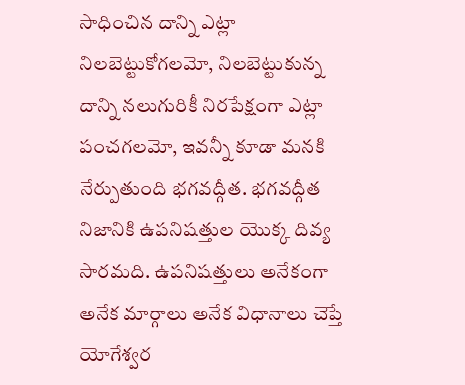సాధించిన దాన్ని ఎట్లా నిలబెట్టుకోగలమో, నిలబెట్టుకున్న దాన్ని నలుగురికీ నిరపేక్షంగా ఎట్లా పంచగలమో, ఇవన్నీ కూడా మనకి నేర్పుతుంది భగవద్గీత. భగవద్గీత నిజానికి ఉపనిషత్తుల యొక్క దివ్య సారమది. ఉపనిషత్తులు అనేకంగా అనేక మార్గాలు అనేక విధానాలు చెప్తే యోగేశ్వర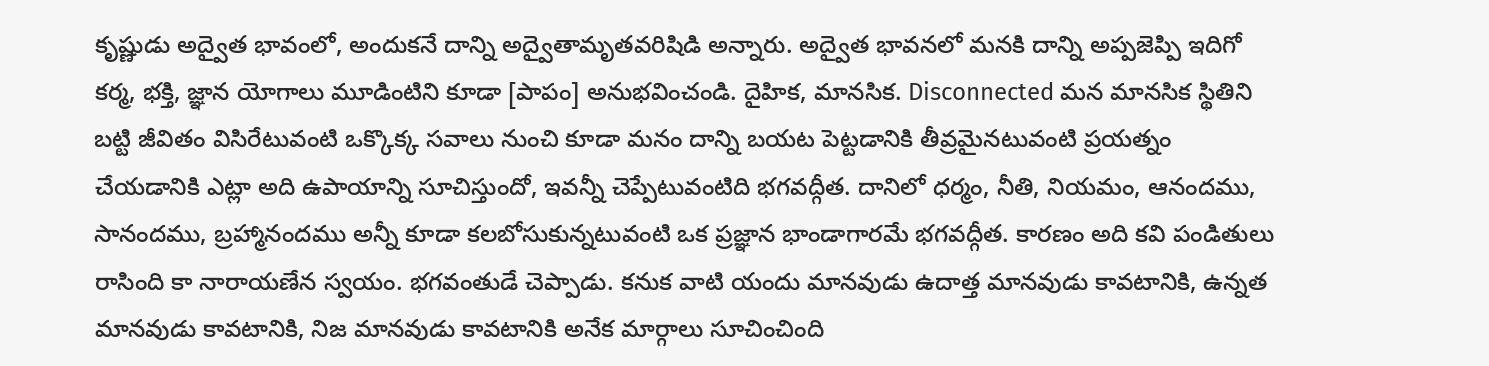కృష్ణుడు అద్వైత భావంలో, అందుకనే దాన్ని అద్వైతామృతవరిషిడి అన్నారు. అద్వైత భావనలో మనకి దాన్ని అప్పజెప్పి ఇదిగో కర్మ, భక్తి, జ్ఞాన యోగాలు మూడింటిని కూడా [పాపం] అనుభవించండి. దైహిక, మానసిక. Disconnected మన మానసిక స్థితిని బట్టి జీవితం విసిరేటువంటి ఒక్కొక్క సవాలు నుంచి కూడా మనం దాన్ని బయట పెట్టడానికి తీవ్రమైనటువంటి ప్రయత్నం చేయడానికి ఎట్లా అది ఉపాయాన్ని సూచిస్తుందో, ఇవన్నీ చెప్పేటువంటిది భగవద్గీత. దానిలో ధర్మం, నీతి, నియమం, ఆనందము, సానందము, బ్రహ్మానందము అన్నీ కూడా కలబోసుకున్నటువంటి ఒక ప్రజ్ఞాన భాండాగారమే భగవద్గీత. కారణం అది కవి పండితులు రాసింది కా నారాయణేన స్వయం. భగవంతుడే చెప్పాడు. కనుక వాటి యందు మానవుడు ఉదాత్త మానవుడు కావటానికి, ఉన్నత మానవుడు కావటానికి, నిజ మానవుడు కావటానికి అనేక మార్గాలు సూచించింది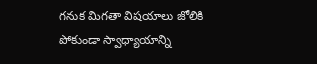గనుక మిగతా విషయాలు జోలికి పోకుండా స్వాధ్యాయాన్ని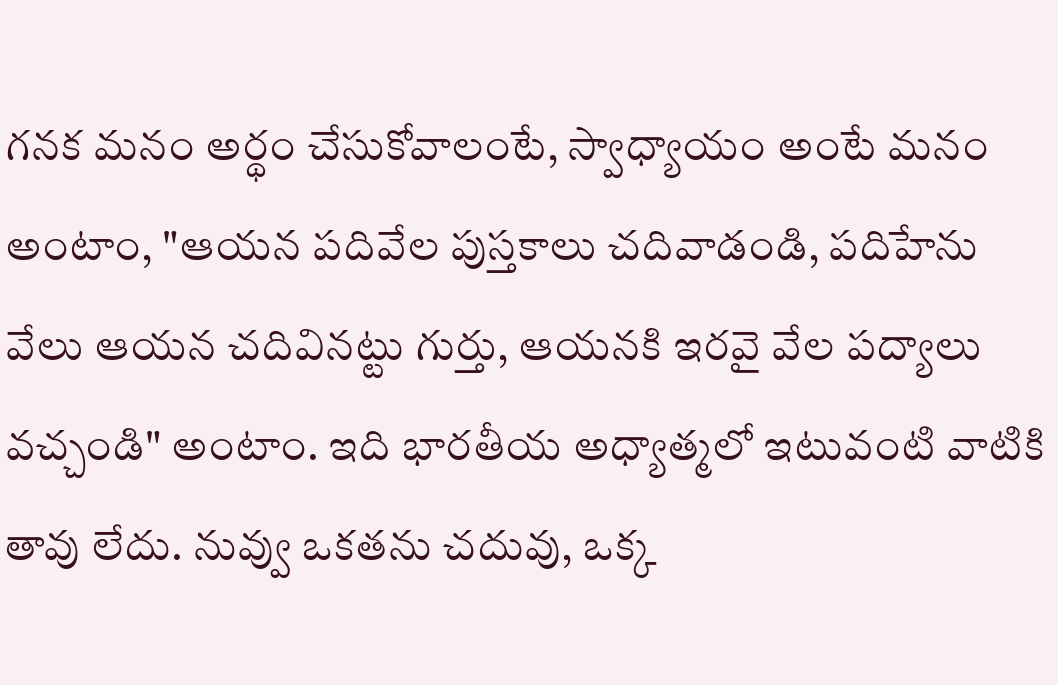గనక మనం అర్థం చేసుకోవాలంటే, స్వాధ్యాయం అంటే మనం అంటాం, "ఆయన పదివేల పుస్తకాలు చదివాడండి, పదిహేను వేలు ఆయన చదివినట్టు గుర్తు, ఆయనకి ఇరవై వేల పద్యాలు వచ్చండి" అంటాం. ఇది భారతీయ అధ్యాత్మలో ఇటువంటి వాటికి తావు లేదు. నువ్వు ఒకతను చదువు, ఒక్క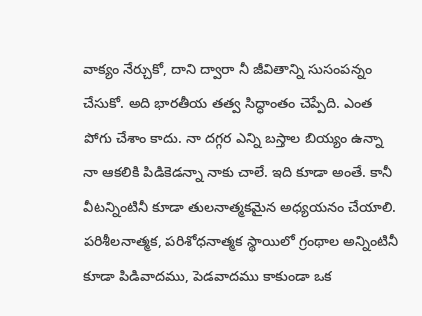వాక్యం నేర్చుకో, దాని ద్వారా నీ జీవితాన్ని సుసంపన్నం చేసుకో. అది భారతీయ తత్వ సిద్ధాంతం చెప్పేది. ఎంత పోగు చేశాం కాదు. నా దగ్గర ఎన్ని బస్తాల బియ్యం ఉన్నా నా ఆకలికి పిడికెడన్నా నాకు చాలే. ఇది కూడా అంతే. కానీ వీటన్నింటినీ కూడా తులనాత్మకమైన అధ్యయనం చేయాలి. పరిశీలనాత్మక, పరిశోధనాత్మక స్థాయిలో గ్రంథాల అన్నింటినీ కూడా పిడివాదము, పెడవాదము కాకుండా ఒక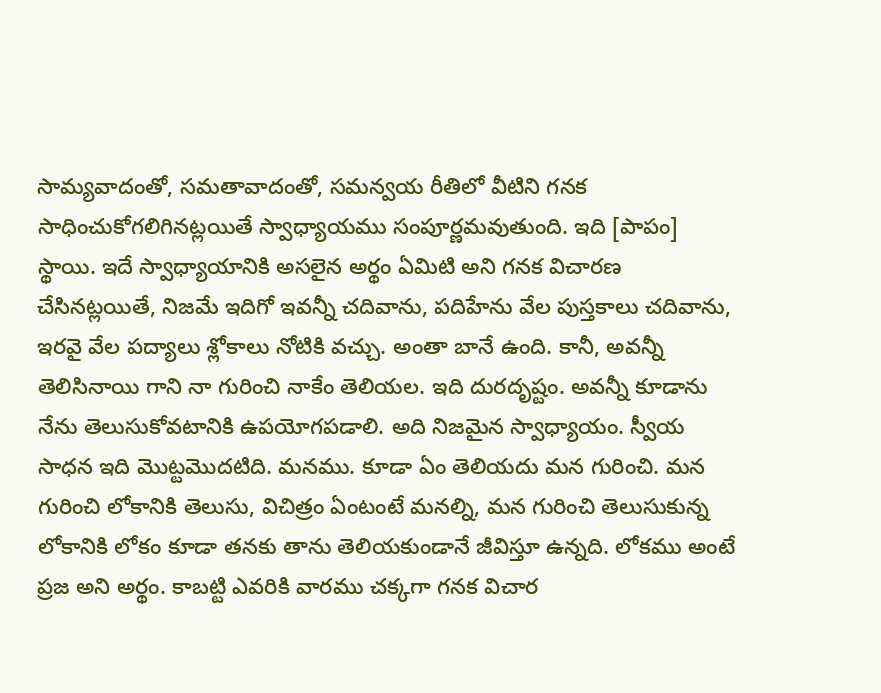సామ్యవాదంతో, సమతావాదంతో, సమన్వయ రీతిలో వీటిని గనక సాధించుకోగలిగినట్లయితే స్వాధ్యాయము సంపూర్ణమవుతుంది. ఇది [పాపం] స్థాయి. ఇదే స్వాధ్యాయానికి అసలైన అర్థం ఏమిటి అని గనక విచారణ చేసినట్లయితే, నిజమే ఇదిగో ఇవన్నీ చదివాను, పదిహేను వేల పుస్తకాలు చదివాను, ఇరవై వేల పద్యాలు శ్లోకాలు నోటికి వచ్చు. అంతా బానే ఉంది. కానీ, అవన్నీ తెలిసినాయి గాని నా గురించి నాకేం తెలియల. ఇది దురదృష్టం. అవన్నీ కూడాను నేను తెలుసుకోవటానికి ఉపయోగపడాలి. అది నిజమైన స్వాధ్యాయం. స్వీయ సాధన ఇది మొట్టమొదటిది. మనము. కూడా ఏం తెలియదు మన గురించి. మన గురించి లోకానికి తెలుసు, విచిత్రం ఏంటంటే మనల్ని, మన గురించి తెలుసుకున్న లోకానికి లోకం కూడా తనకు తాను తెలియకుండానే జీవిస్తూ ఉన్నది. లోకము అంటే ప్రజ అని అర్థం. కాబట్టి ఎవరికి వారము చక్కగా గనక విచార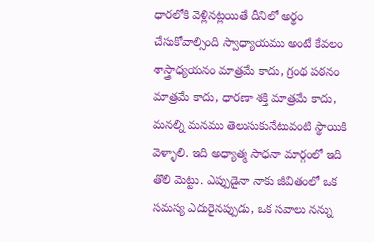ధారలోకి వెళ్లినట్లయితే దీనిలో అర్థం చేసుకోవాల్సింది స్వాధ్యాయము అంటే కేవలం శాస్త్రాధ్యయనం మాత్రమే కాదు, గ్రంథ పఠనం మాత్రమే కాదు, ధారణా శక్తి మాత్రమే కాదు, మనల్ని మనము తెలుసుకునేటువంటి స్థాయికి వెళ్ళాలి. ఇది అధ్యాత్మ సాధనా మార్గంలో ఇది తొలి మెట్టు. ఎప్పుడైనా నాకు జీవితంలో ఒక సమస్య ఎదురైనప్పుడు, ఒక సవాలు నన్ను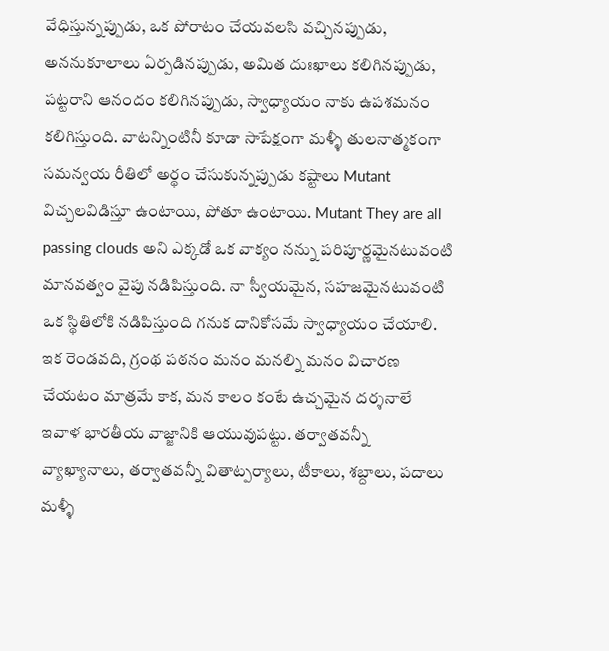వేధిస్తున్నప్పుడు, ఒక పోరాటం చేయవలసి వచ్చినప్పుడు, అననుకూలాలు ఏర్పడినప్పుడు, అమిత దుఃఖాలు కలిగినప్పుడు, పట్టరాని ఆనందం కలిగినప్పుడు, స్వాధ్యాయం నాకు ఉపశమనం కలిగిస్తుంది. వాటన్నింటినీ కూడా సాపేక్షంగా మళ్ళీ తులనాత్మకంగా సమన్వయ రీతిలో అర్థం చేసుకున్నప్పుడు కష్టాలు Mutant విచ్చలవిడిస్తూ ఉంటాయి, పోతూ ఉంటాయి. Mutant They are all passing clouds అని ఎక్కడో ఒక వాక్యం నన్ను పరిపూర్ణమైనటువంటి మానవత్వం వైపు నడిపిస్తుంది. నా స్వీయమైన, సహజమైనటువంటి ఒక స్థితిలోకి నడిపిస్తుంది గనుక దానికోసమే స్వాధ్యాయం చేయాలి. ఇక రెండవది, గ్రంథ పఠనం మనం మనల్ని మనం విచారణ చేయటం మాత్రమే కాక, మన కాలం కంటే ఉచ్చమైన దర్శనాలే ఇవాళ భారతీయ వాజ్జానికి ఆయువుపట్టు. తర్వాతవన్నీ వ్యాఖ్యానాలు, తర్వాతవన్నీ వితాట్పర్యాలు, టీకాలు, శబ్దాలు, పదాలు మళ్ళీ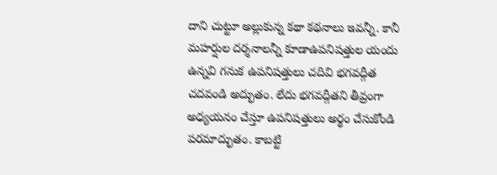దాని చుట్టూ అల్లుకున్న కథా కథనాలు ఇవన్నీ. కానీ మహర్షుల దర్శనాలన్నీ కూడాఉపనిషత్తుల యందు ఉన్నవి గనుక ఉపనిషత్తులు చదివి భగవద్గీత చదవండి అద్భుతం. లేదు భగవద్గీతని తీవ్రంగా అధ్యయనం చేస్తూ ఉపనిషత్తులు అర్థం చేసుకోండి పరమాద్భుతం. కాబట్టి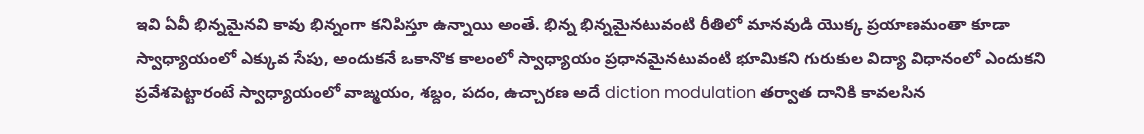ఇవి ఏవీ భిన్నమైనవి కావు భిన్నంగా కనిపిస్తూ ఉన్నాయి అంతే. భిన్న భిన్నమైనటువంటి రీతిలో మానవుడి యొక్క ప్రయాణమంతా కూడా స్వాధ్యాయంలో ఎక్కువ సేపు, అందుకనే ఒకానొక కాలంలో స్వాధ్యాయం ప్రధానమైనటువంటి భూమికని గురుకుల విద్యా విధానంలో ఎందుకని ప్రవేశపెట్టారంటే స్వాధ్యాయంలో వాఙ్మయం, శబ్దం, పదం, ఉచ్చారణ అదే diction modulation తర్వాత దానికి కావలసిన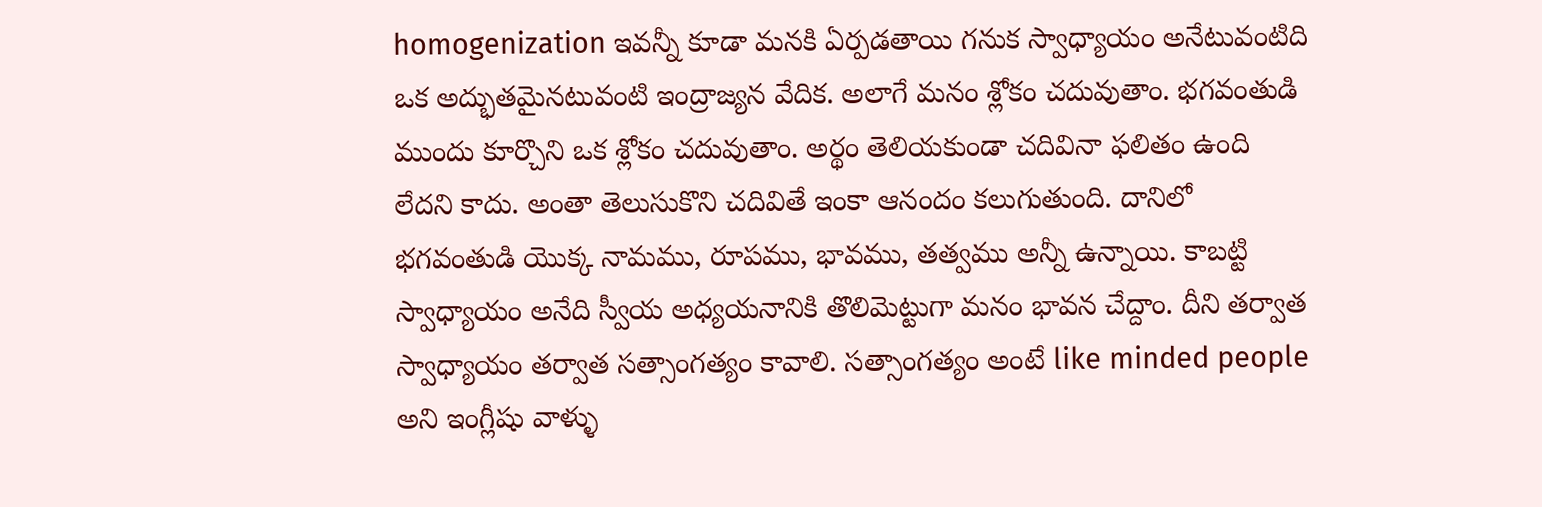homogenization ఇవన్నీ కూడా మనకి ఏర్పడతాయి గనుక స్వాధ్యాయం అనేటువంటిది ఒక అద్భుతమైనటువంటి ఇంద్రాజ్యన వేదిక. అలాగే మనం శ్లోకం చదువుతాం. భగవంతుడి ముందు కూర్చొని ఒక శ్లోకం చదువుతాం. అర్థం తెలియకుండా చదివినా ఫలితం ఉంది లేదని కాదు. అంతా తెలుసుకొని చదివితే ఇంకా ఆనందం కలుగుతుంది. దానిలో భగవంతుడి యొక్క నామము, రూపము, భావము, తత్వము అన్నీ ఉన్నాయి. కాబట్టి స్వాధ్యాయం అనేది స్వీయ అధ్యయనానికి తొలిమెట్టుగా మనం భావన చేద్దాం. దీని తర్వాత స్వాధ్యాయం తర్వాత సత్సాంగత్యం కావాలి. సత్సాంగత్యం అంటే like minded people అని ఇంగ్లీషు వాళ్ళు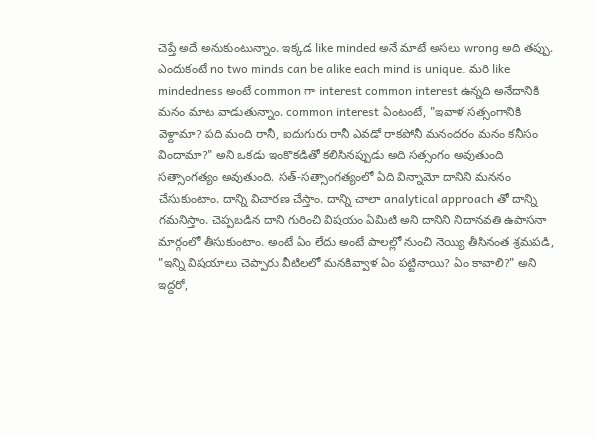చెప్తే అదే అనుకుంటున్నాం. ఇక్కడ like minded అనే మాటే అసలు wrong అది తప్పు. ఎందుకంటే no two minds can be alike each mind is unique. మరి like mindedness అంటే common గా interest common interest ఉన్నది అనేదానికి మనం మాట వాడుతున్నాం. common interest ఏంటంటే, "ఇవాళ సత్సంగానికి వెళ్దామా? పది మంది రానీ, ఐదుగురు రానీ ఎవడో రాకపోనీ మనందరం మనం కనీసం విందామా?" అని ఒకడు ఇంకొకడితో కలిసినప్పుడు అది సత్సంగం అవుతుంది సత్సాంగత్యం అవుతుంది. సత్-సత్సాంగత్యంలో ఏది విన్నామో దానిని మననం చేసుకుంటాం. దాన్ని విచారణ చేస్తాం. దాన్ని చాలా analytical approach తో దాన్ని గమనిస్తాం. చెప్పబడిన దాని గురించి విషయం ఏమిటి అని దానిని నిదానవతి ఉపాసనా మార్గంలో తీసుకుంటాం. అంటే ఏం లేదు అంటే పాలల్లో నుంచి నెయ్యి తీసినంత శ్రమపడి, "ఇన్ని విషయాలు చెప్పారు వీటిలలో మనకివ్వాళ ఏం పట్టినాయి? ఏం కావాలి?" అని ఇద్దరో,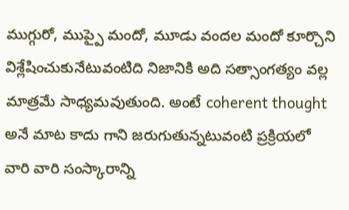ముగ్గురో, ముప్పై మందో, మూడు వందల మందో కూర్చొని విశ్లేషించుకునేటువంటిది నిజానికి అది సత్సాంగత్యం వల్ల మాత్రమే సాధ్యమవుతుంది. అంటే coherent thought అనే మాట కాదు గాని జరుగుతున్నటువంటి ప్రక్రియలో వారి వారి సంస్కారాన్ని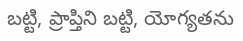బట్టి, ప్రాప్తిని బట్టి, యోగ్యతను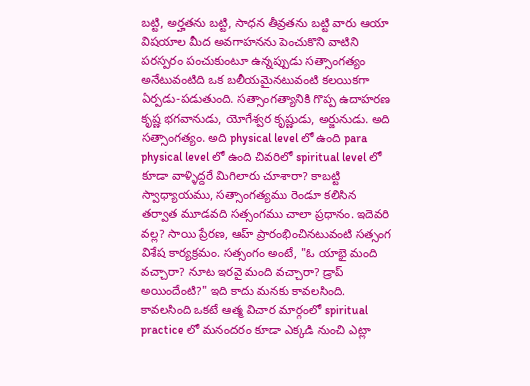బట్టి, అర్హతను బట్టి, సాధన తీవ్రతను బట్టి వారు ఆయా విషయాల మీద అవగాహనను పెంచుకొని వాటిని పరస్పరం పంచుకుంటూ ఉన్నప్పుడు సత్సాంగత్యం అనేటువంటిది ఒక బలీయమైనటువంటి కలయికగా ఏర్పడు-పడుతుంది. సత్సాంగత్యానికి గొప్ప ఉదాహరణ కృష్ణ భగవానుడు, యోగేశ్వర కృష్ణుడు, అర్జునుడు. అది సత్సాంగత్యం. అది physical level లో ఉంది para physical level లో ఉంది చివరిలో spiritual level లో కూడా వాళ్ళిద్దరే మిగిలారు చూశారా? కాబట్టి స్వాధ్యాయము, సత్సాంగత్యము రెండూ కలిసిన తర్వాత మూడవది సత్సంగము చాలా ప్రధానం. ఇదెవరి వల్ల? సాయి ప్రేరణ, ఆహ్ ప్రారంభించినటువంటి సత్సంగ విశేష కార్యక్రమం. సత్సంగం అంటే, "ఓ యాభై మంది వచ్చారా? నూట ఇరవై మంది వచ్చారా? డ్రాప్ అయిందేంటి?" ఇది కాదు మనకు కావలసింది. కావలసింది ఒకటే ఆత్మ విచార మార్గంలో spiritual practice లో మనందరం కూడా ఎక్కడి నుంచి ఎట్లా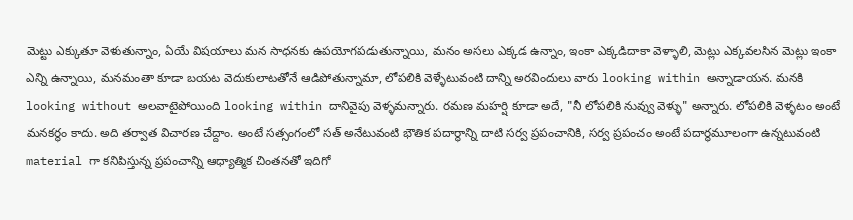మెట్టు ఎక్కుతూ వెళుతున్నాం, ఏయే విషయాలు మన సాధనకు ఉపయోగపడుతున్నాయి, మనం అసలు ఎక్కడ ఉన్నాం, ఇంకా ఎక్కడిదాకా వెళ్ళాలి, మెట్లు ఎక్కవలసిన మెట్లు ఇంకా ఎన్ని ఉన్నాయి, మనమంతా కూడా బయట వెదుకులాటతోనే ఆడిపోతున్నామా, లోపలికి వెళ్ళేటువంటి దాన్ని అరవిందులు వారు looking within అన్నాడాయన. మనకి looking without అలవాటైపోయింది looking within దానివైపు వెళ్ళమన్నారు. రమణ మహర్షి కూడా అదే, "నీ లోపలికి నువ్వు వెళ్ళు" అన్నారు. లోపలికి వెళ్ళటం అంటే మనకర్థం కాదు. అది తర్వాత విచారణ చేద్దాం. అంటే సత్సంగంలో సత్ అనేటువంటి భౌతిక పదార్థాన్ని దాటి సర్వ ప్రపంచానికి, సర్వ ప్రపంచం అంటే పదార్థమూలంగా ఉన్నటువంటి material గా కనిపిస్తున్న ప్రపంచాన్ని ఆధ్యాత్మిక చింతనతో ఇదిగో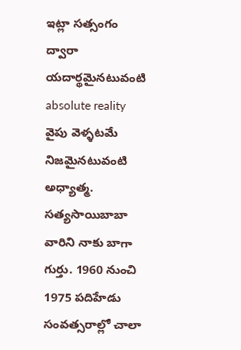ఇట్లా సత్సంగం ద్వారా యదార్థమైనటువంటి absolute reality వైపు వెళ్ళటమే నిజమైనటువంటి అధ్యాత్మ. సత్యసాయిబాబా వారిని నాకు బాగా గుర్తు. 1960 నుంచి 1975 పదిహేడు సంవత్సరాల్లో చాలా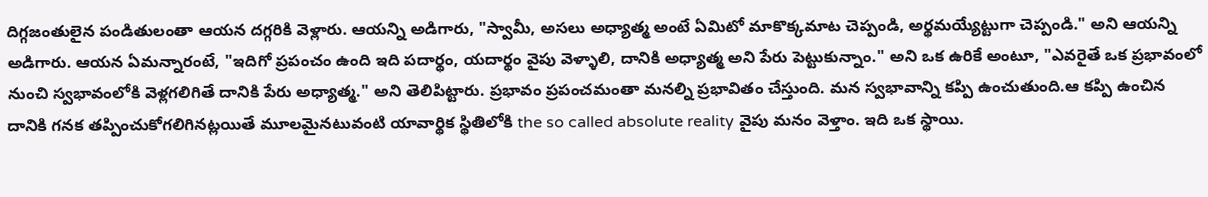దిగ్గజంతులైన పండితులంతా ఆయన దగ్గరికి వెళ్లారు. ఆయన్ని అడిగారు, "స్వామీ, అసలు అధ్యాత్మ అంటే ఏమిటో మాకొక్కమాట చెప్పండి, అర్థమయ్యేట్టుగా చెప్పండి." అని ఆయన్ని అడిగారు. ఆయన ఏమన్నారంటే, "ఇదిగో ప్రపంచం ఉంది ఇది పదార్థం, యదార్థం వైపు వెళ్ళాలి, దానికి అధ్యాత్మ అని పేరు పెట్టుకున్నాం." అని ఒక ఉరికే అంటూ, "ఎవరైతే ఒక ప్రభావంలో నుంచి స్వభావంలోకి వెళ్లగలిగితే దానికి పేరు అధ్యాత్మ." అని తెలిపిట్టారు. ప్రభావం ప్రపంచమంతా మనల్ని ప్రభావితం చేస్తుంది. మన స్వభావాన్ని కప్పి ఉంచుతుంది.ఆ కప్పి ఉంచిన దానికి గనక తప్పించుకోగలిగినట్లయితే మూలమైనటువంటి యావార్థిక స్థితిలోకి the so called absolute reality వైపు మనం వెళ్తాం. ఇది ఒక స్థాయి.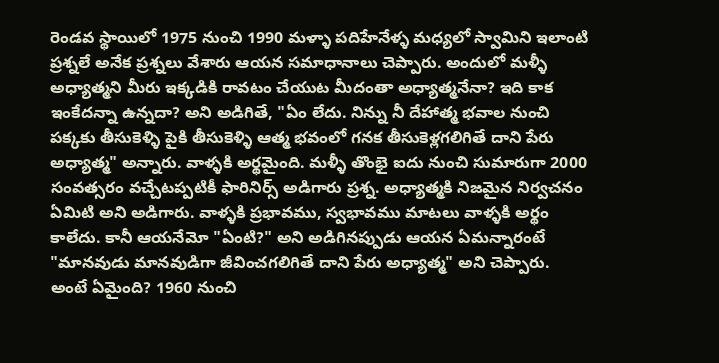రెండవ స్థాయిలో 1975 నుంచి 1990 మళ్ళా పదిహేనేళ్ళ మధ్యలో స్వామిని ఇలాంటి ప్రశ్నలే అనేక ప్రశ్నలు వేశారు ఆయన సమాధానాలు చెప్పారు. అందులో మళ్ళీ అధ్యాత్మని మీరు ఇక్కడికి రావటం చేయుట మీదంతా అధ్యాత్మనేనా? ఇది కాక ఇంకేదన్నా ఉన్నదా? అని అడిగితే, "ఏం లేదు. నిన్ను నీ దేహాత్మ భవాల నుంచి పక్కకు తీసుకెళ్ళి పైకి తీసుకెళ్ళి ఆత్మ భవంలో గనక తీసుకెళ్లగలిగితే దాని పేరు అధ్యాత్మ" అన్నారు. వాళ్ళకి అర్థమైంది. మళ్ళీ తొంభై ఐదు నుంచి సుమారుగా 2000 సంవత్సరం వచ్చేటప్పటికీ ఫారినిర్స్ అడిగారు ప్రశ్న. అధ్యాత్మకి నిజమైన నిర్వచనం ఏమిటి అని అడిగారు. వాళ్ళకి ప్రభావము, స్వభావము మాటలు వాళ్ళకి అర్థం కాలేదు. కానీ ఆయనేమో "ఏంటి?" అని అడిగినప్పుడు ఆయన ఏమన్నారంటే "మానవుడు మానవుడిగా జీవించగలిగితే దాని పేరు అధ్యాత్మ" అని చెప్పారు. అంటే ఏమైంది? 1960 నుంచి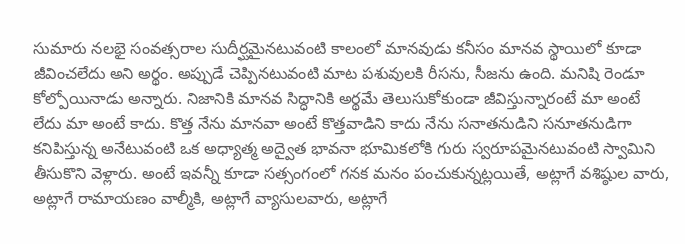సుమారు నలభై సంవత్సరాల సుదీర్ఘమైనటువంటి కాలంలో మానవుడు కనీసం మానవ స్థాయిలో కూడా జీవించలేదు అని అర్థం. అప్పుడే చెప్పినటువంటి మాట పశువులకి రీసను, సీజను ఉంది. మనిషి రెండూ కోల్పోయినాడు అన్నారు. నిజానికి మానవ సిద్ధానికి అర్థమే తెలుసుకోకుండా జీవిస్తున్నారంటే మా అంటే లేదు మా అంటే కాదు. కొత్త నేను మానవా అంటే కొత్తవాడిని కాదు నేను సనాతనుడిని సనూతనుడిగా కనిపిస్తున్న అనేటువంటి ఒక అధ్యాత్మ అద్వైత భావనా భూమికలోకి గురు స్వరూపమైనటువంటి స్వామిని తీసుకొని వెళ్లారు. అంటే ఇవన్నీ కూడా సత్సంగంలో గనక మనం పంచుకున్నట్లయితే, అట్లాగే వశిష్ఠుల వారు, అట్లాగే రామాయణం వాల్మీకి, అట్లాగే వ్యాసులవారు, అట్లాగే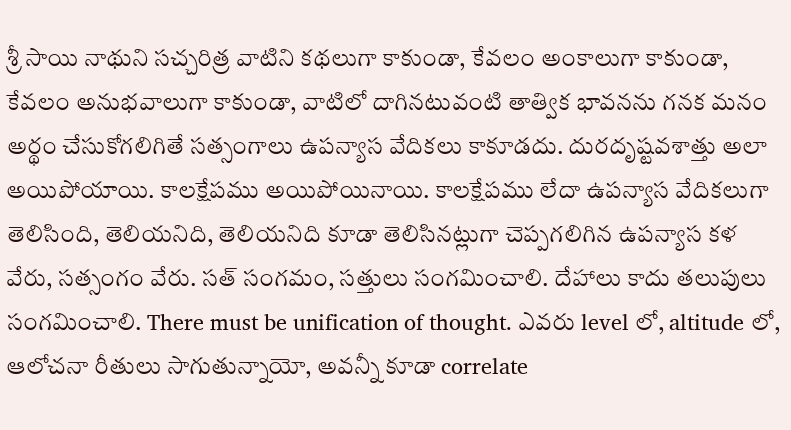శ్రీ సాయి నాథుని సచ్చరిత్ర వాటిని కథలుగా కాకుండా, కేవలం అంకాలుగా కాకుండా, కేవలం అనుభవాలుగా కాకుండా, వాటిలో దాగినటువంటి తాత్విక భావనను గనక మనం అర్థం చేసుకోగలిగితే సత్సంగాలు ఉపన్యాస వేదికలు కాకూడదు. దురదృష్టవశాత్తు అలా అయిపోయాయి. కాలక్షేపము అయిపోయినాయి. కాలక్షేపము లేదా ఉపన్యాస వేదికలుగా తెలిసింది, తెలియనిది, తెలియనిది కూడా తెలిసినట్లుగా చెప్పగలిగిన ఉపన్యాస కళ వేరు, సత్సంగం వేరు. సత్ సంగమం, సత్తులు సంగమించాలి. దేహాలు కాదు తలుపులు సంగమించాలి. There must be unification of thought. ఎవరు level లో, altitude లో, ఆలోచనా రీతులు సాగుతున్నాయో, అవన్నీ కూడా correlate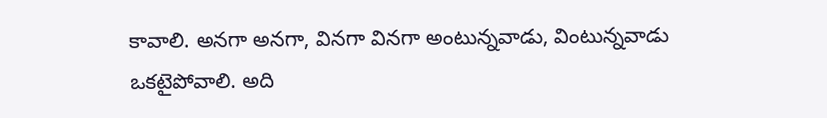కావాలి. అనగా అనగా, వినగా వినగా అంటున్నవాడు, వింటున్నవాడు ఒకటైపోవాలి. అది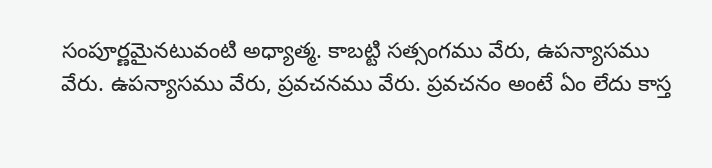సంపూర్ణమైనటువంటి అధ్యాత్మ. కాబట్టి సత్సంగము వేరు, ఉపన్యాసము వేరు. ఉపన్యాసము వేరు, ప్రవచనము వేరు. ప్రవచనం అంటే ఏం లేదు కాస్త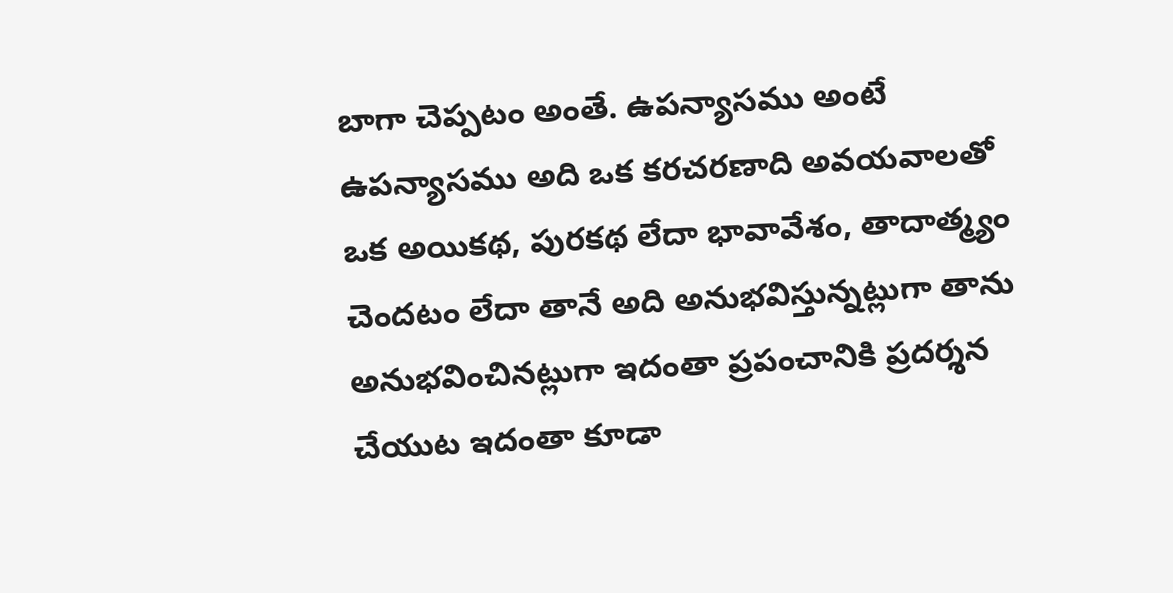బాగా చెప్పటం అంతే. ఉపన్యాసము అంటే ఉపన్యాసము అది ఒక కరచరణాది అవయవాలతో ఒక అయికథ, పురకథ లేదా భావావేశం, తాదాత్మ్యం చెందటం లేదా తానే అది అనుభవిస్తున్నట్లుగా తాను అనుభవించినట్లుగా ఇదంతా ప్రపంచానికి ప్రదర్శన చేయుట ఇదంతా కూడా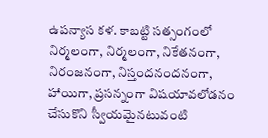ఉపన్యాస కళ. కాబట్టి సత్సంగంలో నిర్మలంగా, నిర్మలంగా, నికేతనంగా, నిరంజనంగా, నిస్తందనందనంగా, హాయిగా, ప్రసన్నంగా విషయావలోడనం చేసుకొని స్వీయమైనటువంటి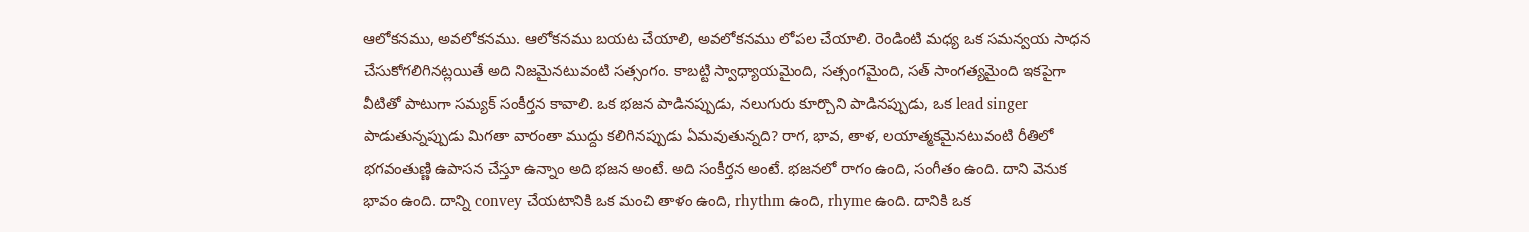ఆలోకనము, అవలోకనము. ఆలోకనము బయట చేయాలి, అవలోకనము లోపల చేయాలి. రెండింటి మధ్య ఒక సమన్వయ సాధన చేసుకోగలిగినట్లయితే అది నిజమైనటువంటి సత్సంగం. కాబట్టి స్వాధ్యాయమైంది, సత్సంగమైంది, సత్ సాంగత్యమైంది ఇకపైగా వీటితో పాటుగా సమ్యక్ సంకీర్తన కావాలి. ఒక భజన పాడినప్పుడు, నలుగురు కూర్చొని పాడినప్పుడు, ఒక lead singer పాడుతున్నప్పుడు మిగతా వారంతా ముద్దు కలిగినప్పుడు ఏమవుతున్నది? రాగ, భావ, తాళ, లయాత్మకమైనటువంటి రీతిలో భగవంతుణ్ణి ఉపాసన చేస్తూ ఉన్నాం అది భజన అంటే. అది సంకీర్తన అంటే. భజనలో రాగం ఉంది, సంగీతం ఉంది. దాని వెనుక భావం ఉంది. దాన్ని convey చేయటానికి ఒక మంచి తాళం ఉంది, rhythm ఉంది, rhyme ఉంది. దానికి ఒక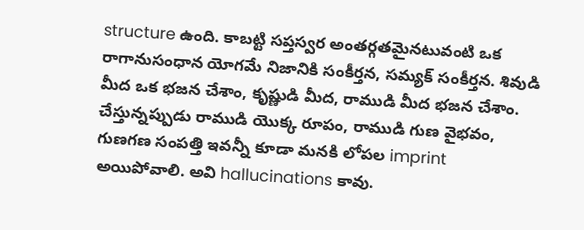structure ఉంది. కాబట్టి సప్తస్వర అంతర్గతమైనటువంటి ఒక రాగానుసంధాన యోగమే నిజానికి సంకీర్తన, సమ్యక్ సంకీర్తన. శివుడి మీద ఒక భజన చేశాం, కృష్ణుడి మీద, రాముడి మీద భజన చేశాం. చేస్తున్నప్పుడు రాముడి యొక్క రూపం, రాముడి గుణ వైభవం, గుణగణ సంపత్తి ఇవన్నీ కూడా మనకి లోపల imprint అయిపోవాలి. అవి hallucinations కావు.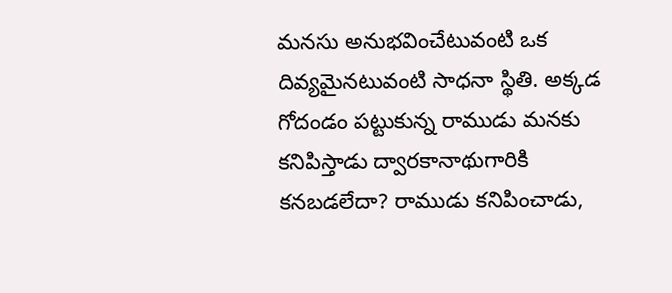మనసు అనుభవించేటువంటి ఒక దివ్యమైనటువంటి సాధనా స్థితి. అక్కడ గోదండం పట్టుకున్న రాముడు మనకు కనిపిస్తాడు ద్వారకానాథుగారికి కనబడలేదా? రాముడు కనిపించాడు,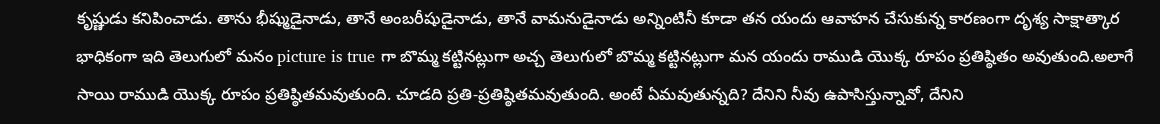కృష్ణుడు కనిపించాడు. తాను భీష్ముడైనాడు, తానే అంబరీషుడైనాడు, తానే వామనుడైనాడు అన్నింటినీ కూడా తన యందు ఆవాహన చేసుకున్న కారణంగా దృశ్య సాక్షాత్కార భాధికంగా ఇది తెలుగులో మనం picture is true గా బొమ్మ కట్టినట్లుగా అచ్చ తెలుగులో బొమ్మ కట్టినట్లుగా మన యందు రాముడి యొక్క రూపం ప్రతిష్ఠితం అవుతుంది.అలాగే సాయి రాముడి యొక్క రూపం ప్రతిష్ఠితమవుతుంది. చూడది ప్రతి-ప్రతిష్ఠితమవుతుంది. అంటే ఏమవుతున్నది? దేనిని నీవు ఉపాసిస్తున్నావో, దేనిని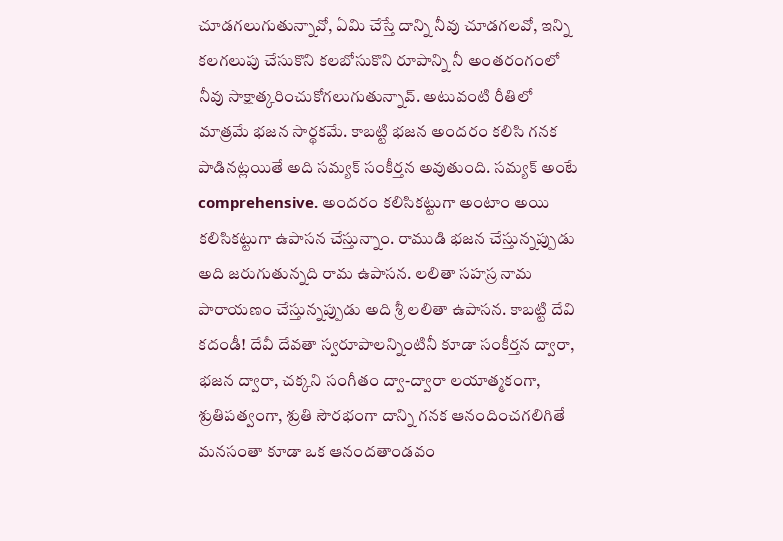చూడగలుగుతున్నావో, ఏమి చేస్తే దాన్ని నీవు చూడగలవో, ఇన్ని కలగలుపు చేసుకొని కలబోసుకొని రూపాన్ని నీ అంతరంగంలో నీవు సాక్షాత్కరించుకోగలుగుతున్నావ్. అటువంటి రీతిలో మాత్రమే భజన సార్థకమే. కాబట్టి భజన అందరం కలిసి గనక పాడినట్లయితే అది సమ్యక్ సంకీర్తన అవుతుంది. సమ్యక్ అంటే comprehensive. అందరం కలిసికట్టుగా అంటాం అయి కలిసికట్టుగా ఉపాసన చేస్తున్నాం. రాముడి భజన చేస్తున్నప్పుడు అది జరుగుతున్నది రామ ఉపాసన. లలితా సహస్ర నామ పారాయణం చేస్తున్నప్పుడు అది శ్రీ లలితా ఉపాసన. కాబట్టి దేవి కదండీ! దేవీ దేవతా స్వరూపాలన్నింటినీ కూడా సంకీర్తన ద్వారా, భజన ద్వారా, చక్కని సంగీతం ద్వా-ద్వారా లయాత్మకంగా, శ్రుతిపత్వంగా, శ్రుతి సౌరభంగా దాన్ని గనక ఆనందించగలిగితే మనసంతా కూడా ఒక ఆనందతాండవం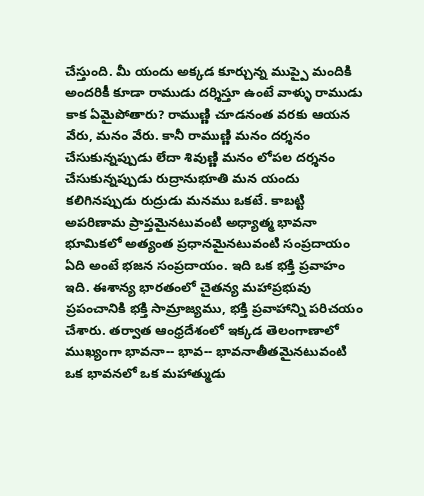చేస్తుంది. మీ యందు అక్కడ కూర్చున్న ముప్పై మందికి అందరికీ కూడా రాముడు దర్శిస్తూ ఉంటే వాళ్ళు రాముడు కాక ఏమైపోతారు? రాముణ్ణి చూడనంత వరకు ఆయన వేరు, మనం వేరు. కానీ రాముణ్ణి మనం దర్శనం చేసుకున్నప్పుడు లేదా శివుణ్ణి మనం లోపల దర్శనం చేసుకున్నప్పుడు రుద్రానుభూతి మన యందు కలిగినప్పుడు రుద్రుడు మనము ఒకటే. కాబట్టి అపరిణామ ప్రాప్తమైనటువంటి అధ్యాత్మ భావనా భూమికలో అత్యంత ప్రధానమైనటువంటి సంప్రదాయం ఏది అంటే భజన సంప్రదాయం. ఇది ఒక భక్తి ప్రవాహం ఇది. ఈశాన్య భారతంలో చైతన్య మహాప్రభువు ప్రపంచానికి భక్తి సామ్రాజ్యము, భక్తి ప్రవాహాన్ని పరిచయం చేశారు. తర్వాత ఆంధ్రదేశంలో ఇక్కడ తెలంగాణాలో ముఖ్యంగా భావనా-- భావ-- భావనాతీతమైనటువంటి ఒక భావనలో ఒక మహాత్ముడు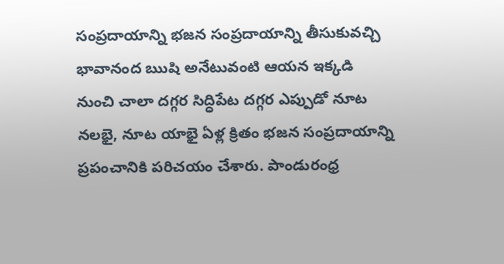సంప్రదాయాన్ని భజన సంప్రదాయాన్ని తీసుకువచ్చి భావానంద ఋషి అనేటువంటి ఆయన ఇక్కడి నుంచి చాలా దగ్గర సిద్ధిపేట దగ్గర ఎప్పుడో నూట నలభై, నూట యాభై ఏళ్ల క్రితం భజన సంప్రదాయాన్ని ప్రపంచానికి పరిచయం చేశారు. పాండురంధ్ర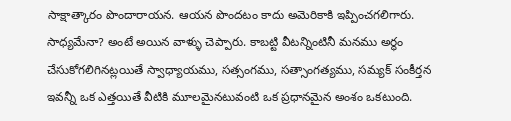సాక్షాత్కారం పొందారాయన. ఆయన పొందటం కాదు అమెరికాకి ఇప్పించగలిగారు. సాధ్యమేనా? అంటే అయిన వాళ్ళు చెప్పారు. కాబట్టి వీటన్నింటినీ మనము అర్థం చేసుకోగలిగినట్లయితే స్వాధ్యాయము, సత్సంగము, సత్సాంగత్యము, సమ్యక్ సంకీర్తన ఇవన్నీ ఒక ఎత్తయితే వీటికి మూలమైనటువంటి ఒక ప్రధానమైన అంశం ఒకటుంది.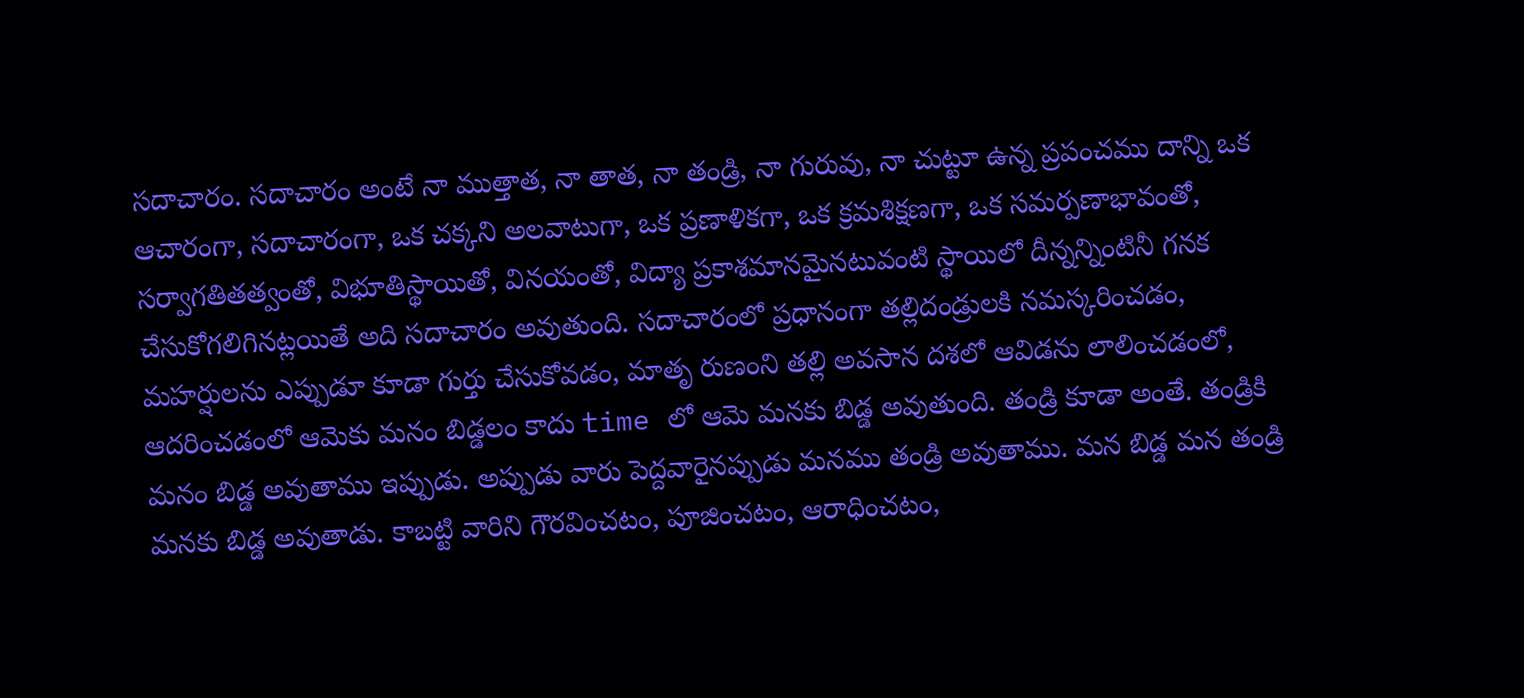సదాచారం. సదాచారం అంటే నా ముత్తాత, నా తాత, నా తండ్రి, నా గురువు, నా చుట్టూ ఉన్న ప్రపంచము దాన్ని ఒక ఆచారంగా, సదాచారంగా, ఒక చక్కని అలవాటుగా, ఒక ప్రణాళికగా, ఒక క్రమశిక్షణగా, ఒక సమర్పణాభావంతో, సర్వాగతితత్వంతో, విభూతిస్థాయితో, వినయంతో, విద్యా ప్రకాశమానమైనటువంటి స్థాయిలో దీన్నన్నింటినీ గనక చేసుకోగలిగినట్లయితే అది సదాచారం అవుతుంది. సదాచారంలో ప్రధానంగా తల్లిదండ్రులకి నమస్కరించడం, మహర్షులను ఎప్పుడూ కూడా గుర్తు చేసుకోవడం, మాతృ రుణంని తల్లి అవసాన దశలో ఆవిడను లాలించడంలో, ఆదరించడంలో ఆమెకు మనం బిడ్డలం కాదు time లో ఆమె మనకు బిడ్డ అవుతుంది. తండ్రి కూడా అంతే. తండ్రికి మనం బిడ్డ అవుతాము ఇప్పుడు. అప్పుడు వారు పెద్దవారైనప్పుడు మనము తండ్రి అవుతాము. మన బిడ్డ మన తండ్రి మనకు బిడ్డ అవుతాడు. కాబట్టి వారిని గౌరవించటం, పూజించటం, ఆరాధించటం,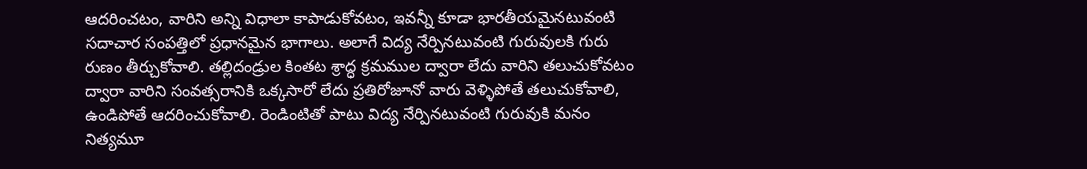ఆదరించటం, వారిని అన్ని విధాలా కాపాడుకోవటం, ఇవన్నీ కూడా భారతీయమైనటువంటి సదాచార సంపత్తిలో ప్రధానమైన భాగాలు. అలాగే విద్య నేర్పినటువంటి గురువులకి గురు రుణం తీర్చుకోవాలి. తల్లిదండ్రుల కింతట శ్రాద్ధ క్రమముల ద్వారా లేదు వారిని తలుచుకోవటం ద్వారా వారిని సంవత్సరానికి ఒక్కసారో లేదు ప్రతిరోజూనో వారు వెళ్ళిపోతే తలుచుకోవాలి, ఉండిపోతే ఆదరించుకోవాలి. రెండింటితో పాటు విద్య నేర్పినటువంటి గురువుకి మనం నిత్యమూ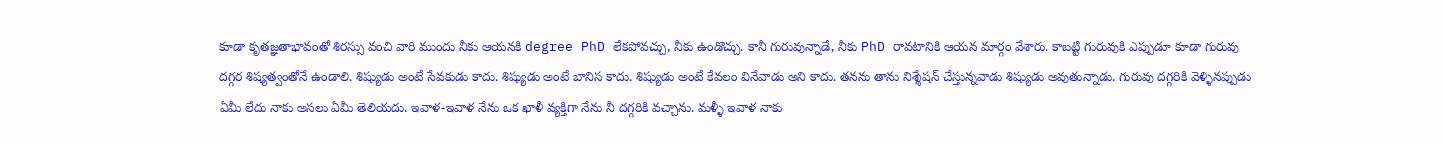కూడా కృతజ్ఞతాభావంతో శిరస్సు వంచి వారి ముందు నీకు ఆయనకి degree PhD లేకపోవచ్చు, నీకు ఉండొచ్చు. కానీ గురువున్నాడే, నీకు PhD రావటానికి ఆయన మార్గం వేశారు. కాబట్టి గురువుకి ఎప్పుడూ కూడా గురువు దగ్గర శిష్యత్వంతోనే ఉండాలి. శిష్యుడు అంటే సేవకుడు కాదు. శిష్యుడు అంటే బానిస కాదు. శిష్యుడు అంటే కేవలం వినేవాడు అని కాదు. తనను తాను నిశ్శేషన్ చేస్తున్నవాడు శిష్యుడు అవుతున్నాడు. గురువు దగ్గరికి వెళ్ళినప్పుడు ఏమీ లేదు నాకు అసలు ఏమీ తెలియదు. ఇవాళ-ఇవాళ నేను ఒక ఖాళీ వ్యక్తిగా నేను నీ దగ్గరికి వచ్చాను. మళ్ళీ ఇవాళ నాకు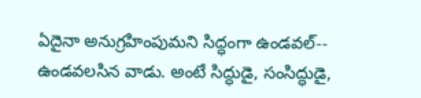ఏదైనా అనుగ్రహింపుమని సిద్ధంగా ఉండవల్-- ఉండవలసిన వాడు. అంటే సిద్ధుడై, సంసిద్ధుడై,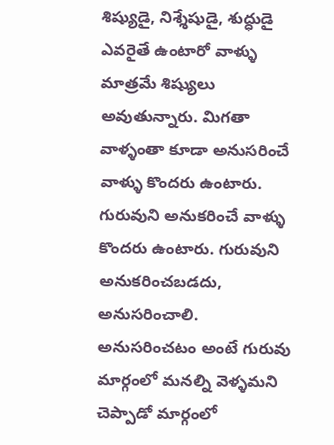శిష్యుడై, నిశ్శేషుడై, శుద్ధుడై ఎవరైతే ఉంటారో వాళ్ళు మాత్రమే శిష్యులు అవుతున్నారు. మిగతా వాళ్ళంతా కూడా అనుసరించే వాళ్ళు కొందరు ఉంటారు. గురువుని అనుకరించే వాళ్ళు కొందరు ఉంటారు. గురువుని అనుకరించబడదు, అనుసరించాలి. అనుసరించటం అంటే గురువు మార్గంలో మనల్ని వెళ్ళమని చెప్పాడో మార్గంలో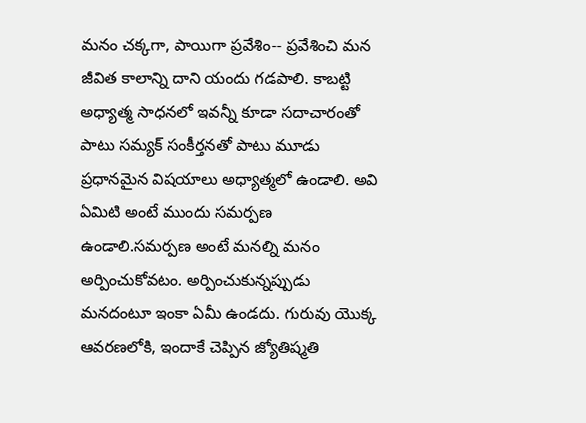మనం చక్కగా, పాయిగా ప్రవేశిం-- ప్రవేశించి మన జీవిత కాలాన్ని దాని యందు గడపాలి. కాబట్టి అధ్యాత్మ సాధనలో ఇవన్నీ కూడా సదాచారంతో పాటు సమ్యక్ సంకీర్తనతో పాటు మూడు ప్రధానమైన విషయాలు అధ్యాత్మలో ఉండాలి. అవి ఏమిటి అంటే ముందు సమర్పణ ఉండాలి.సమర్పణ అంటే మనల్ని మనం అర్పించుకోవటం. అర్పించుకున్నప్పుడు మనదంటూ ఇంకా ఏమీ ఉండదు. గురువు యొక్క ఆవరణలోకి, ఇందాకే చెప్పిన జ్యోతిష్మతి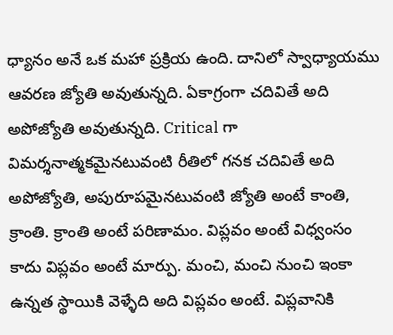ధ్యానం అనే ఒక మహా ప్రక్రియ ఉంది. దానిలో స్వాధ్యాయము ఆవరణ జ్యోతి అవుతున్నది. ఏకాగ్రంగా చదివితే అది అపోజ్యోతి అవుతున్నది. Critical గా విమర్శనాత్మకమైనటువంటి రీతిలో గనక చదివితే అది అపోజ్యోతి, అపురూపమైనటువంటి జ్యోతి అంటే కాంతి, క్రాంతి. క్రాంతి అంటే పరిణామం. విప్లవం అంటే విధ్వంసం కాదు విప్లవం అంటే మార్పు. మంచి, మంచి నుంచి ఇంకా ఉన్నత స్థాయికి వెళ్ళేది అది విప్లవం అంటే. విప్లవానికి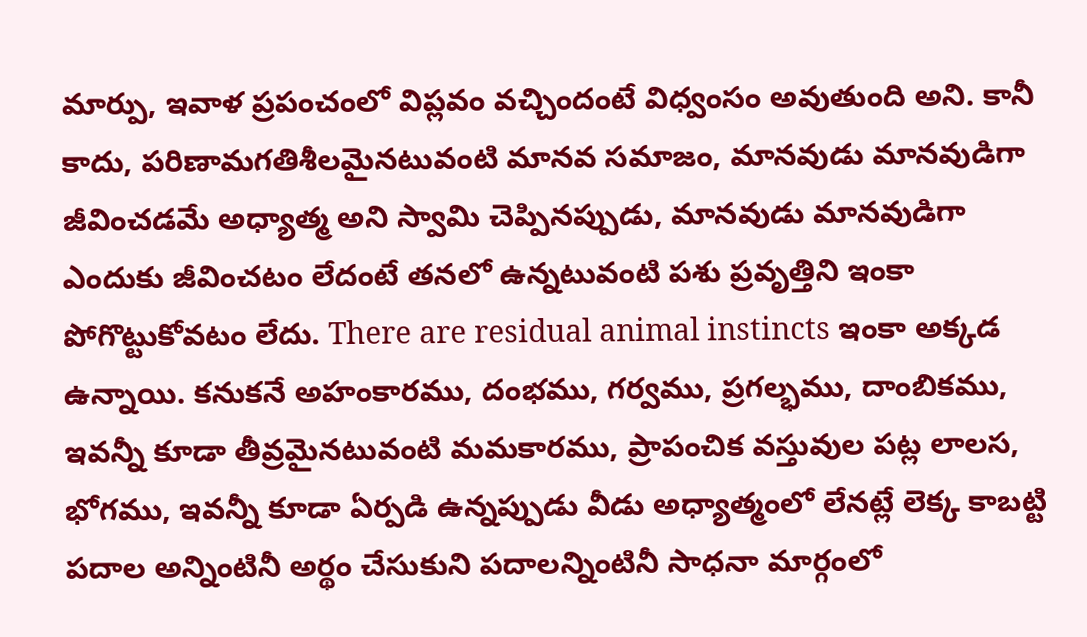మార్పు, ఇవాళ ప్రపంచంలో విప్లవం వచ్చిందంటే విధ్వంసం అవుతుంది అని. కానీ కాదు, పరిణామగతిశీలమైనటువంటి మానవ సమాజం, మానవుడు మానవుడిగా జీవించడమే అధ్యాత్మ అని స్వామి చెప్పినప్పుడు, మానవుడు మానవుడిగా ఎందుకు జీవించటం లేదంటే తనలో ఉన్నటువంటి పశు ప్రవృత్తిని ఇంకా పోగొట్టుకోవటం లేదు. There are residual animal instincts ఇంకా అక్కడ ఉన్నాయి. కనుకనే అహంకారము, దంభము, గర్వము, ప్రగల్భము, దాంబికము, ఇవన్నీ కూడా తీవ్రమైనటువంటి మమకారము, ప్రాపంచిక వస్తువుల పట్ల లాలస, భోగము, ఇవన్నీ కూడా ఏర్పడి ఉన్నప్పుడు వీడు అధ్యాత్మంలో లేనట్లే లెక్క కాబట్టి పదాల అన్నింటినీ అర్థం చేసుకుని పదాలన్నింటినీ సాధనా మార్గంలో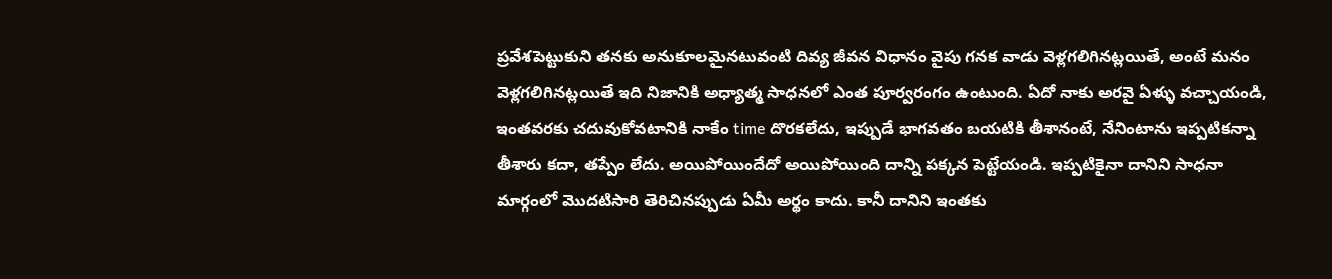ప్రవేశపెట్టుకుని తనకు అనుకూలమైనటువంటి దివ్య జీవన విధానం వైపు గనక వాడు వెళ్లగలిగినట్లయితే, అంటే మనం వెళ్లగలిగినట్లయితే ఇది నిజానికి అధ్యాత్మ సాధనలో ఎంత పూర్వరంగం ఉంటుంది. ఏదో నాకు అరవై ఏళ్ళు వచ్చాయండి, ఇంతవరకు చదువుకోవటానికి నాకేం time దొరకలేదు, ఇప్పుడే భాగవతం బయటికి తీశానంటే, నేనింటాను ఇప్పటికన్నా తీశారు కదా, తప్పేం లేదు. అయిపోయిందేదో అయిపోయింది దాన్ని పక్కన పెట్టేయండి. ఇప్పటికైనా దానిని సాధనా మార్గంలో మొదటిసారి తెరిచినప్పుడు ఏమీ అర్థం కాదు. కానీ దానిని ఇంతకు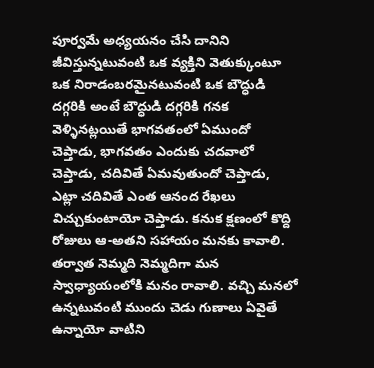పూర్వమే అధ్యయనం చేసి దానిని జీవిస్తున్నటువంటి ఒక వ్యక్తిని వెతుక్కుంటూ ఒక నిరాడంబరమైనటువంటి ఒక బౌద్ధుడి దగ్గరికి అంటే బౌద్ధుడి దగ్గరికి గనక వెళ్ళినట్లయితే భాగవతంలో ఏముందో చెప్తాడు, భాగవతం ఎందుకు చదవాలో చెప్తాడు, చదివితే ఏమవుతుందో చెప్తాడు, ఎట్లా చదివితే ఎంత ఆనంద రేఖలు విచ్చుకుంటాయో చెప్తాడు. కనుక క్షణంలో కొద్ది రోజులు ఆ-అతని సహాయం మనకు కావాలి. తర్వాత నెమ్మది నెమ్మదిగా మన స్వాధ్యాయంలోకి మనం రావాలి. వచ్చి మనలో ఉన్నటువంటి ముందు చెడు గుణాలు ఏవైతే ఉన్నాయో వాటిని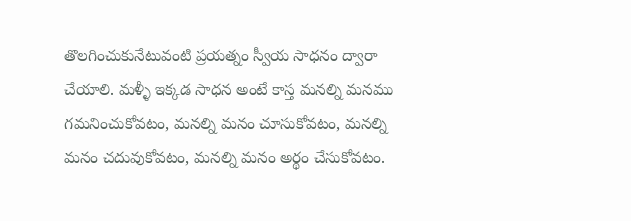తొలగించుకునేటువంటి ప్రయత్నం స్వీయ సాధనం ద్వారా చేయాలి. మళ్ళీ ఇక్కడ సాధన అంటే కాస్త మనల్ని మనము గమనించుకోవటం, మనల్ని మనం చూసుకోవటం, మనల్ని మనం చదువుకోవటం, మనల్ని మనం అర్థం చేసుకోవటం.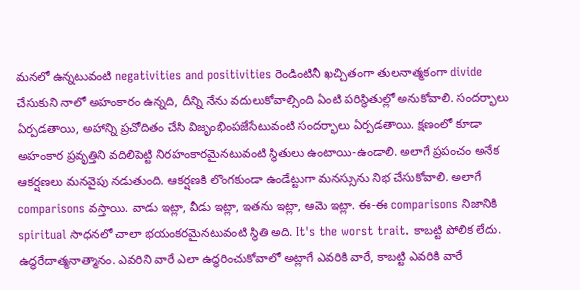మనలో ఉన్నటువంటి negativities and positivities రెండింటినీ ఖచ్చితంగా తులనాత్మకంగా divide చేసుకుని నాలో అహంకారం ఉన్నది, దీన్ని నేను వదులుకోవాల్సింది ఏంటి పరిస్థితుల్లో అనుకోవాలి. సందర్భాలు ఏర్పడతాయి, అహాన్ని ప్రచోదితం చేసి విజృంభింపజేసేటువంటి సందర్భాలు ఏర్పడతాయి. క్షణంలో కూడా అహంకార ప్రవృత్తిని వదిలిపెట్టి నిరహంకారమైనటువంటి స్థితులు ఉంటాయి-ఉండాలి. అలాగే ప్రపంచం అనేక ఆకర్షణలు మనవైపు నడుతుంది. ఆకర్షణకి లొంగకుండా ఉండేట్టుగా మనస్సును నిభ చేసుకోవాలి. అలాగే comparisons వస్తాయి. వాడు ఇట్లా, వీడు ఇట్లా, ఇతను ఇట్లా, ఆమె ఇట్లా. ఈ-ఈ comparisons నిజానికి spiritual సాధనలో చాలా భయంకరమైనటువంటి స్థితి అది. It's the worst trait. కాబట్టి పోలిక లేదు. ఉద్ధరేదాత్మనాత్మానం. ఎవరిని వారే ఎలా ఉద్ధరించుకోవాలో అట్లాగే ఎవరికి వారే, కాబట్టి ఎవరికి వారే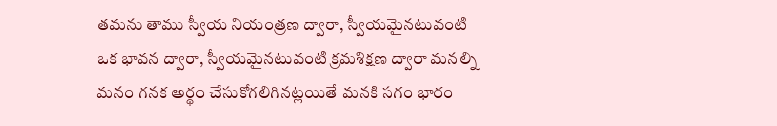తమను తాము స్వీయ నియంత్రణ ద్వారా, స్వీయమైనటువంటి ఒక భావన ద్వారా, స్వీయమైనటువంటి క్రమశిక్షణ ద్వారా మనల్ని మనం గనక అర్థం చేసుకోగలిగినట్లయితే మనకి సగం భారం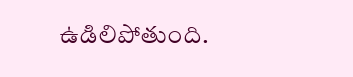ఉడిలిపోతుంది.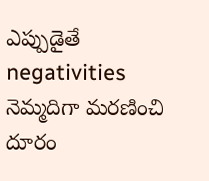ఎప్పుడైతే negativities నెమ్మదిగా మరణించి దూరం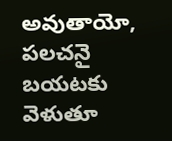అవుతాయో, పలచనై బయటకు వెళుతూ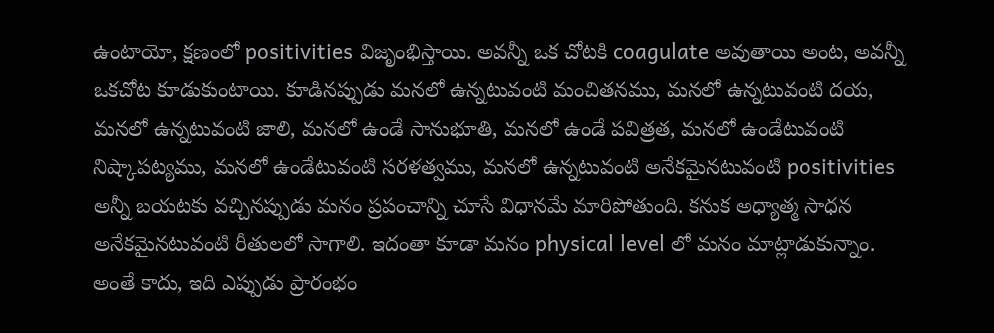ఉంటాయో, క్షణంలో positivities విజృంభిస్తాయి. అవన్నీ ఒక చోటకి coagulate అవుతాయి అంట, అవన్నీ ఒకచోట కూడుకుంటాయి. కూడినప్పుడు మనలో ఉన్నటువంటి మంచితనము, మనలో ఉన్నటువంటి దయ, మనలో ఉన్నటువంటి జాలి, మనలో ఉండే సానుభూతి, మనలో ఉండే పవిత్రత, మనలో ఉండేటువంటి నిష్కాపట్యము, మనలో ఉండేటువంటి సరళత్వము, మనలో ఉన్నటువంటి అనేకమైనటువంటి positivities అన్నీ బయటకు వచ్చినప్పుడు మనం ప్రపంచాన్ని చూసే విధానమే మారిపోతుంది. కనుక అధ్యాత్మ సాధన అనేకమైనటువంటి రీతులలో సాగాలి. ఇదంతా కూడా మనం physical level లో మనం మాట్లాడుకున్నాం. అంతే కాదు, ఇది ఎప్పుడు ప్రారంభం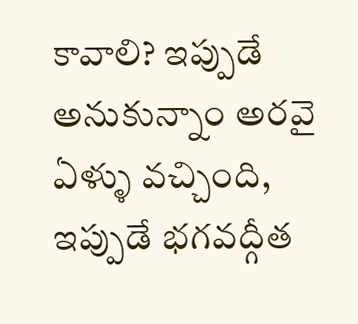కావాలి? ఇప్పుడే అనుకున్నాం అరవై ఏళ్ళు వచ్చింది, ఇప్పుడే భగవద్గీత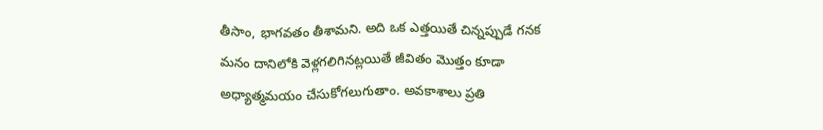తీసాం, భాగవతం తీశామని. అది ఒక ఎత్తయితే చిన్నప్పుడే గనక మనం దానిలోకి వెళ్లగలిగినట్లయితే జీవితం మొత్తం కూడా అధ్యాత్మమయం చేసుకోగలుగుతాం. అవకాశాలు ప్రతి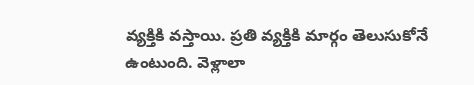వ్యక్తికి వస్తాయి. ప్రతి వ్యక్తికి మార్గం తెలుసుకోనే ఉంటుంది. వెళ్లాలా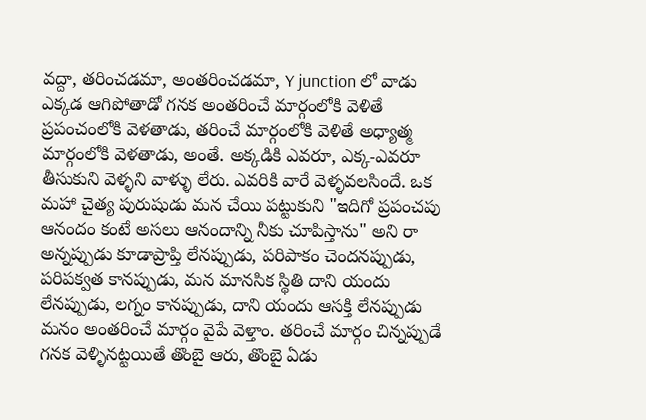వద్దా, తరించడమా, అంతరించడమా, Y junction లో వాడు ఎక్కడ ఆగిపోతాడో గనక అంతరించే మార్గంలోకి వెళితే ప్రపంచంలోకి వెళతాడు, తరించే మార్గంలోకి వెళితే అధ్యాత్మ మార్గంలోకి వెళతాడు, అంతే. అక్కడికి ఎవరూ, ఎక్క-ఎవరూ తీసుకుని వెళ్ళని వాళ్ళు లేరు. ఎవరికి వారే వెళ్ళవలసిందే. ఒక మహా చైత్య పురుషుడు మన చేయి పట్టుకుని "ఇదిగో ప్రపంచపు ఆనందం కంటే అసలు ఆనందాన్ని నీకు చూపిస్తాను" అని రా అన్నప్పుడు కూడాప్రాప్తి లేనప్పుడు, పరిపాకం చెందనప్పుడు, పరిపక్వత కానప్పుడు, మన మానసిక స్థితి దాని యందు లేనప్పుడు, లగ్నం కానప్పుడు, దాని యందు ఆసక్తి లేనప్పుడు మనం అంతరించే మార్గం వైపే వెళ్తాం. తరించే మార్గం చిన్నప్పుడే గనక వెళ్ళినట్టయితే తొంబై ఆరు, తొంబై ఏడు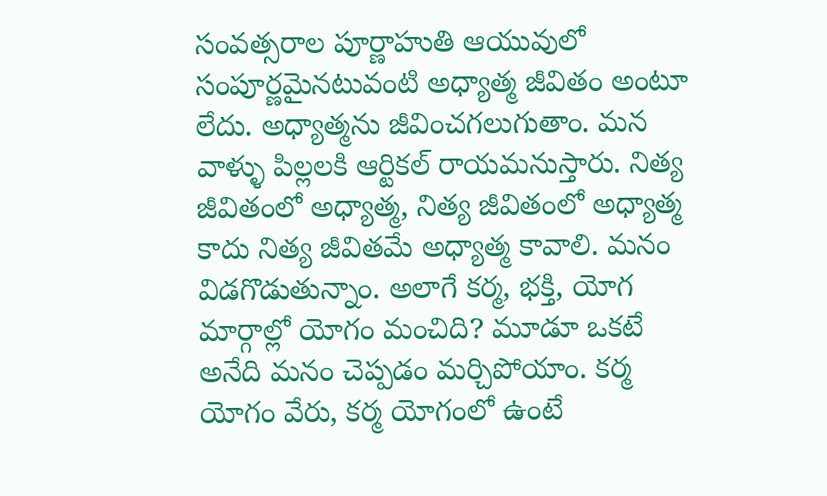సంవత్సరాల పూర్ణాహుతి ఆయువులో సంపూర్ణమైనటువంటి అధ్యాత్మ జీవితం అంటూ లేదు. అధ్యాత్మను జీవించగలుగుతాం. మన వాళ్ళు పిల్లలకి ఆర్టికల్ రాయమనుస్తారు. నిత్య జీవితంలో అధ్యాత్మ, నిత్య జీవితంలో అధ్యాత్మ కాదు నిత్య జీవితమే అధ్యాత్మ కావాలి. మనం విడగొడుతున్నాం. అలాగే కర్మ, భక్తి, యోగ మార్గాల్లో యోగం మంచిది? మూడూ ఒకటే అనేది మనం చెప్పడం మర్చిపోయాం. కర్మ యోగం వేరు, కర్మ యోగంలో ఉంటే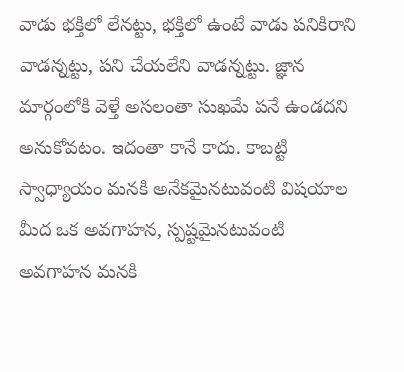వాడు భక్తిలో లేనట్టు, భక్తిలో ఉంటే వాడు పనికిరాని వాడన్నట్టు, పని చేయలేని వాడన్నట్టు. జ్ఞాన మార్గంలోకి వెళ్తే అసలంతా సుఖమే పనే ఉండదని అనుకోవటం. ఇదంతా కానే కాదు. కాబట్టి స్వాధ్యాయం మనకి అనేకమైనటువంటి విషయాల మీద ఒక అవగాహన, స్పష్టమైనటువంటి అవగాహన మనకి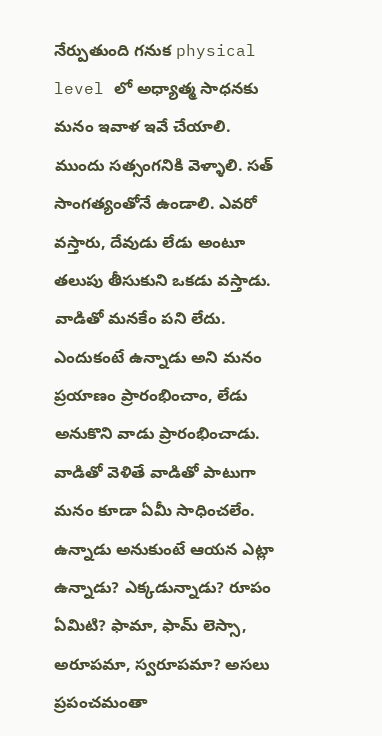నేర్పుతుంది గనుక physical level లో అధ్యాత్మ సాధనకు మనం ఇవాళ ఇవే చేయాలి. ముందు సత్సంగనికి వెళ్ళాలి. సత్ సాంగత్యంతోనే ఉండాలి. ఎవరో వస్తారు, దేవుడు లేడు అంటూ తలుపు తీసుకుని ఒకడు వస్తాడు. వాడితో మనకేం పని లేదు. ఎందుకంటే ఉన్నాడు అని మనం ప్రయాణం ప్రారంభించాం, లేడు అనుకొని వాడు ప్రారంభించాడు. వాడితో వెళితే వాడితో పాటుగా మనం కూడా ఏమీ సాధించలేం. ఉన్నాడు అనుకుంటే ఆయన ఎట్లా ఉన్నాడు? ఎక్కడున్నాడు? రూపం ఏమిటి? ఫామా, ఫామ్ లెస్సా, అరూపమా, స్వరూపమా? అసలు ప్రపంచమంతా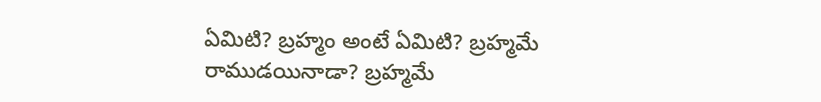ఏమిటి? బ్రహ్మం అంటే ఏమిటి? బ్రహ్మమే రాముడయినాడా? బ్రహ్మమే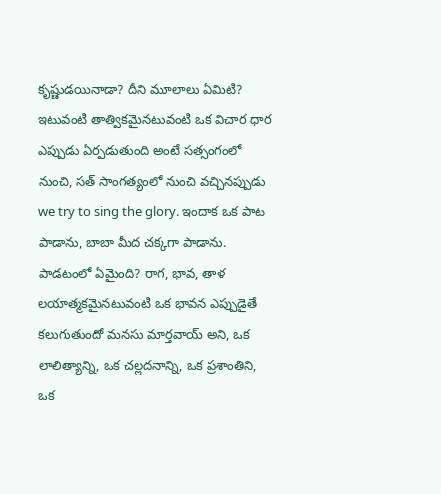కృష్ణుడయినాడా? దీని మూలాలు ఏమిటి? ఇటువంటి తాత్వికమైనటువంటి ఒక విచార ధార ఎప్పుడు ఏర్పడుతుంది అంటే సత్సంగంలో నుంచి, సత్ సాంగత్యంలో నుంచి వచ్చినప్పుడు we try to sing the glory. ఇందాక ఒక పాట పాడాను, బాబా మీద చక్కగా పాడాను. పాడటంలో ఏమైంది? రాగ, భావ, తాళ లయాత్మకమైనటువంటి ఒక భావన ఎప్పుడైతే కలుగుతుందో మనసు మార్తవాయ్ అని, ఒక లాలిత్యాన్ని, ఒక చల్లదనాన్ని, ఒక ప్రశాంతిని, ఒక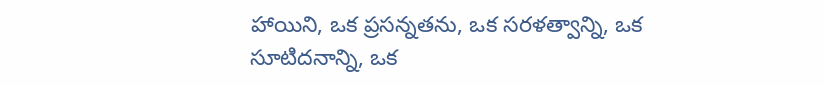హాయిని, ఒక ప్రసన్నతను, ఒక సరళత్వాన్ని, ఒక సూటిదనాన్ని, ఒక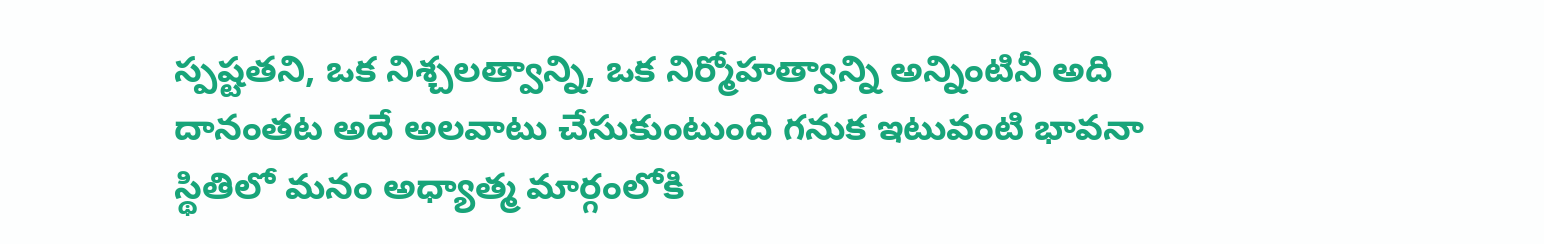స్పష్టతని, ఒక నిశ్చలత్వాన్ని, ఒక నిర్మోహత్వాన్ని అన్నింటినీ అది దానంతట అదే అలవాటు చేసుకుంటుంది గనుక ఇటువంటి భావనా స్థితిలో మనం అధ్యాత్మ మార్గంలోకి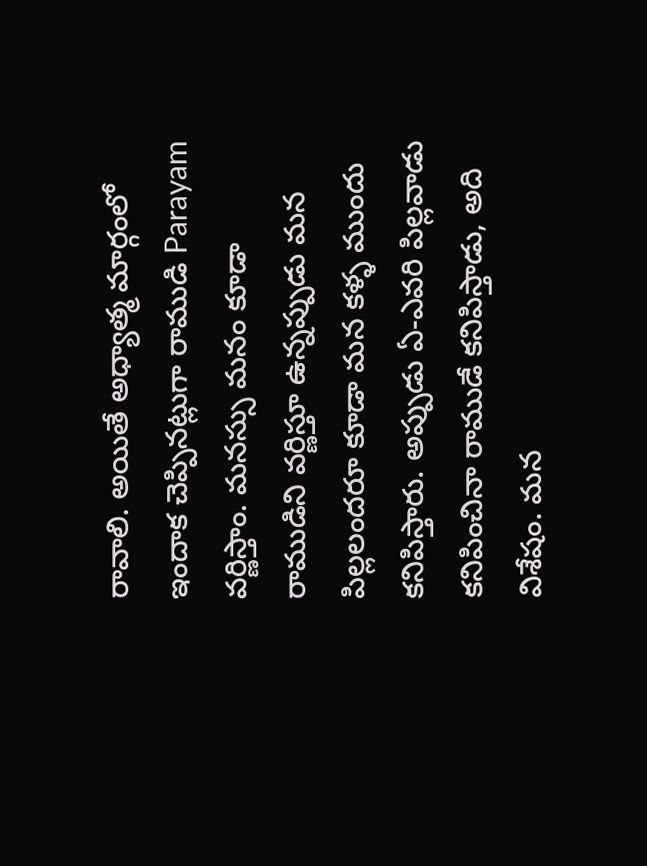రావాలి. అయితే అధ్యాత్మ మార్గంలో ఇందాక చెప్పినట్లుగా రాముడి Parayam వర్ణిస్తాం. మనస్సు మనం కూడా రాముడిని వర్ణిస్తూ ఉన్నప్పుడు మన పిల్లలందరూ కూడా మన కళ్ళ ముందు కనిపిస్తారు. అప్పుడు ఏ-ఎవరి పిల్లవాడు కనిపించినా రాముడే కనిపిస్తాడు, అది విశేషం. మన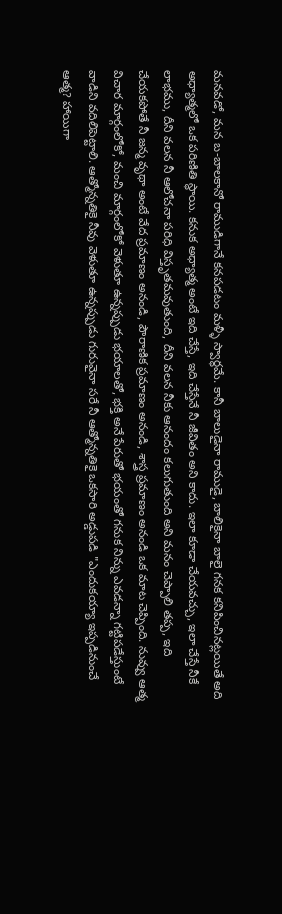మనవడో, మన బ-బాలకానో రాముడిగానే కనపడటం మళ్ళీ స్వార్థమే. కానీ బాలుడైనా రాముడై, బాలికైనా బాలై గనక కనిపించినట్లయితే అది అధ్యాత్మలో ఒక పరిణితి స్థాయి. కనుక అధ్యాత్మ అంటే ఇది చేస్తే, ఇది చేస్తేనే నీ జీవితం అని కాదు. ఇలా కూడా చేయవచ్చు, ఇలా చేస్తే నీకే లాభము, దీని వలన నీ ఆలోచనా పరిధి విస్తృతమవుతుంది, దీని వలన నీకు ఆనందం కలుగుతుంది అని మనం చెప్పాలి తప్ప, ఇది చేయకపోతే నీ జన్మ వృథా అంటే వేద ప్రమాణం అనండి, పౌరాణిక ప్రమాణం అనండి, శాస్త్ర ప్రమాణం అనండి ఒక మాట చెప్పింది. నువ్వు ఆత్మ విచార మార్గంలోకో, మంచి మార్గంలోకో వెళుతూ ఉన్నప్పుడు భయాలతో, భక్తి అనే పేరుతో భయంతో గనుక నిన్ను ఎవడన్నా గట్టిపడేస్తుంటే వాడిని వదిలిపెట్టాలి. ఆత్మోన్నతికై నీవు వెళుతూ ఉన్నప్పుడు గురువైనా సరే నీ ఆత్మోన్నతికై ఒకసారి అడ్డుపడి "ఎందుకయ్యా ఇప్పడినుంచే ఆత్మ? హాయిగా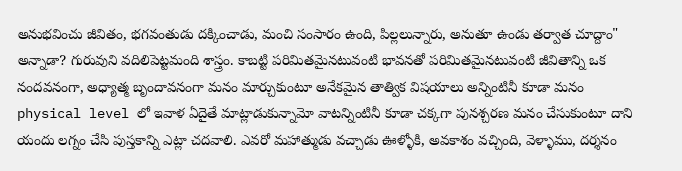అనుభవించు జీవితం, భగవంతుడు దక్కించాడు, మంచి సంసారం ఉంది, పిల్లలున్నారు, అనుతూ ఉండు తర్వాత చూద్దాం" అన్నాడా? గురువుని వదిలిపెట్టమంది శాస్త్రం. కాబట్టి పరిమితమైనటువంటి భావనతో పరిమితమైనటువంటి జీవితాన్ని ఒక నందవనంగా, అధ్యాత్మ బృందావనంగా మనం మార్చుకుంటూ అనేకమైన తాత్విక విషయాలు అన్నింటినీ కూడా మనం physical level లో ఇవాళ ఏదైతే మాట్లాడుకున్నామో వాటన్నింటినీ కూడా చక్కగా పునశ్చరణ మనం చేసుకుంటూ దాని యందు లగ్నం చేసి పుస్తకాన్ని ఎట్లా చదవాలి. ఎవరో మహాత్ముడు వచ్చాడు ఊళ్ళోకి, అవకాశం వచ్చింది, వెళ్ళాము, దర్శనం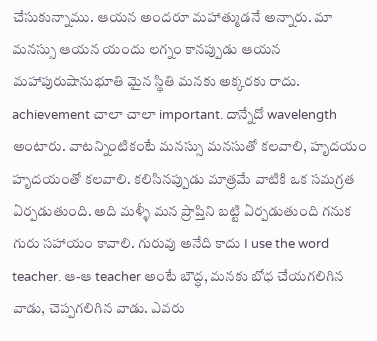చేసుకున్నాము. ఆయన అందరూ మహాత్ముడనే అన్నారు. మా మనస్సు ఆయన యందు లగ్నం కానప్పుడు ఆయన మహాపురుషానుభూతి మైన స్థితి మనకు అక్కరకు రాదు. achievement చాలా చాలా important. దాన్నేదో wavelength అంటారు. వాటన్నింటికంటే మనస్సు మనసుతో కలవాలి, హృదయం హృదయంతో కలవాలి. కలిసినప్పుడు మాత్రమే వాటికి ఒక సమగ్రత ఏర్పడుతుంది. అది మళ్ళీ మన ప్రాప్తిని బట్టి ఏర్పడుతుంది గనుక గురు సహాయం కావాలి. గురువు అనేది కాదు I use the word teacher. ఆ-ఆ teacher అంటే బౌద్ధ, మనకు బోధ చేయగలిగిన వాడు, చెప్పగలిగిన వాడు. ఎవరు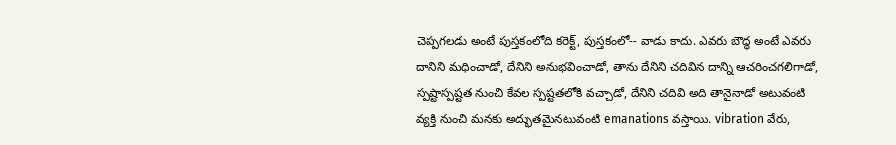చెప్పగలడు అంటే పుస్తకంలోది కరెక్ట్, పుస్తకంలో-- వాడు కాదు. ఎవరు బౌద్ధ అంటే ఎవరు దానిని మధించాడో, దేనిని అనుభవించాడో, తాను దేనిని చదివిన దాన్ని ఆచరించగలిగాడో, స్పష్టాస్పష్టత నుంచి కేవల స్పష్టతలోకి వచ్చాడో, దేనిని చదివి అది తానైనాడో అటువంటి వ్యక్తి నుంచి మనకు అద్భుతమైనటువంటి emanations వస్తాయి. vibration వేరు,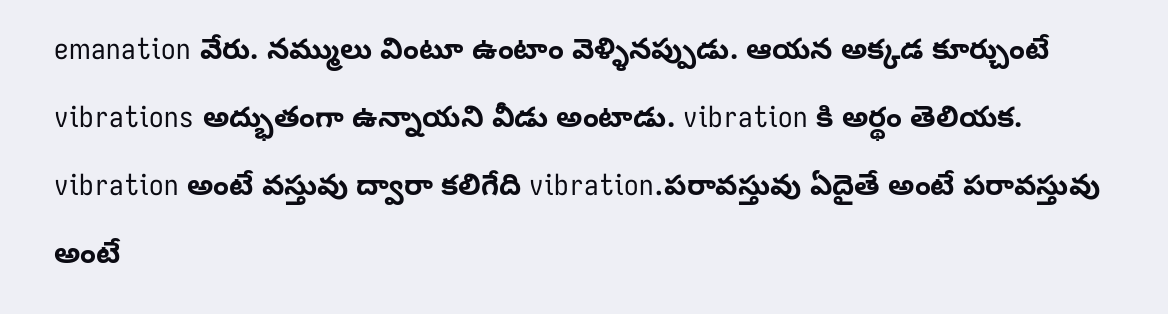emanation వేరు. నమ్ములు వింటూ ఉంటాం వెళ్ళినప్పుడు. ఆయన అక్కడ కూర్చుంటే vibrations అద్భుతంగా ఉన్నాయని వీడు అంటాడు. vibration కి అర్థం తెలియక. vibration అంటే వస్తువు ద్వారా కలిగేది vibration.పరావస్తువు ఏదైతే అంటే పరావస్తువు అంటే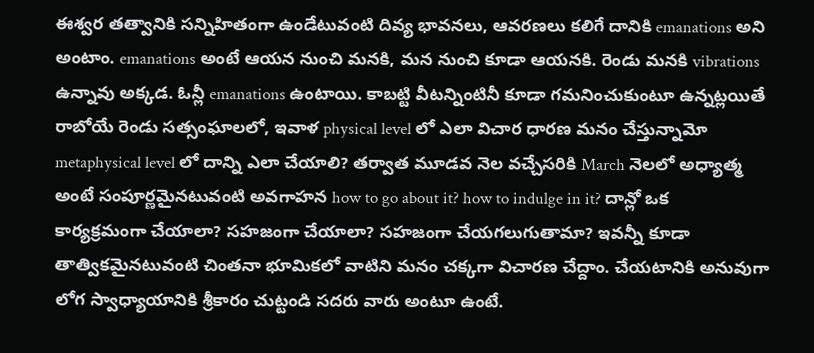ఈశ్వర తత్వానికి సన్నిహితంగా ఉండేటువంటి దివ్య భావనలు, ఆవరణలు కలిగే దానికి emanations అని అంటాం. emanations అంటే ఆయన నుంచి మనకి, మన నుంచి కూడా ఆయనకి. రెండు మనకి vibrations ఉన్నావు అక్కడ. ఓన్లీ emanations ఉంటాయి. కాబట్టి వీటన్నింటినీ కూడా గమనించుకుంటూ ఉన్నట్లయితే రాబోయే రెండు సత్సంఘాలలో, ఇవాళ physical level లో ఎలా విచార ధారణ మనం చేస్తున్నామో metaphysical level లో దాన్ని ఎలా చేయాలి? తర్వాత మూడవ నెల వచ్చేసరికి March నెలలో అధ్యాత్మ అంటే సంపూర్ణమైనటువంటి అవగాహన how to go about it? how to indulge in it? దాన్లో ఒక కార్యక్రమంగా చేయాలా? సహజంగా చేయాలా? సహజంగా చేయగలుగుతామా? ఇవన్నీ కూడా తాత్వికమైనటువంటి చింతనా భూమికలో వాటిని మనం చక్కగా విచారణ చేద్దాం. చేయటానికి అనువుగా లోగ స్వాధ్యాయానికి శ్రీకారం చుట్టండి సదరు వారు అంటూ ఉంటే.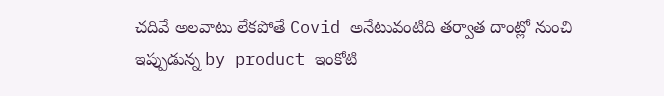చదివే అలవాటు లేకపోతే Covid అనేటువంటిది తర్వాత దాంట్లో నుంచి ఇప్పుడున్న by product ఇంకోటి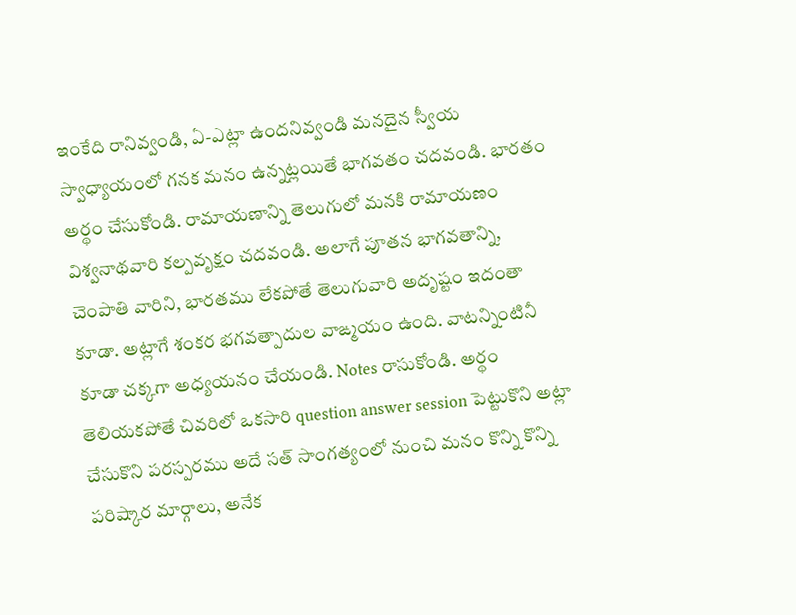ఇంకేది రానివ్వండి, ఏ-ఎట్లా ఉందనివ్వండి మనదైన స్వీయ స్వాధ్యాయంలో గనక మనం ఉన్నట్లయితే భాగవతం చదవండి. భారతం అర్థం చేసుకోండి. రామాయణాన్ని తెలుగులో మనకి రామాయణం విశ్వనాథవారి కల్పవృక్షం చదవండి. అలాగే పూతన భాగవతాన్ని, చెంపాతి వారిని, భారతము లేకపోతే తెలుగువారి అదృష్టం ఇదంతా కూడా. అట్లాగే శంకర భగవత్పాదుల వాఙ్మయం ఉంది. వాటన్నింటినీ కూడా చక్కగా అధ్యయనం చేయండి. Notes రాసుకోండి. అర్థం తెలియకపోతే చివరిలో ఒకసారి question answer session పెట్టుకొని అట్లా చేసుకొని పరస్పరము అదే సత్ సాంగత్యంలో నుంచి మనం కొన్ని కొన్ని పరిష్కార మార్గాలు, అనేక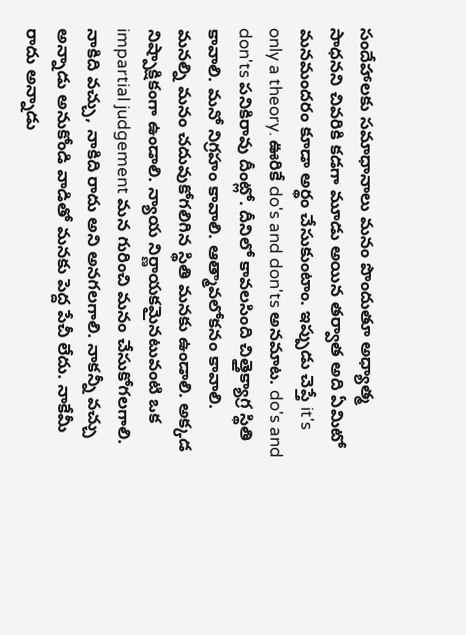సందేహాలకు సమాధానాలు మనం పొందుతూ అధ్యాత్మ సాధనని చివరికి కడగా మూడు అయిన తర్వాత అది ఏమిటో మనమందరం కూడా అర్థం చేసుకుంటాం. ఇప్పుడు చెప్తే it's only a theory. ఊరికే do's and don'ts అనమాట. do's and don'ts పనికిరావు దీంట్లో. దీనిలో కావలసింది చిత్తైక్యాగ్ర స్థితి కావాలి. మనో నిగ్రహం కావాలి. ఆత్మావలోకనం కావాలి. మనల్ని మనం చదువుకోగలిగిన స్థితి మనకు ఉండాలి. అక్కడ నిష్పాక్షికంగా ఉండాలి. న్యాయ నిర్ణాయకమైనటువంటి ఒక impartial judgement మన గురించి మనం చేసుకోగలగాలి. నాకిది వచ్చు, నాకిది రాదు అని అనగలగాలి. నాకన్నీ వచ్చు అన్నాడు అనుకోండి వాడితో మనకు పెద్ద పేచీ లేదు. నాకేమీ రాదు అన్నాడు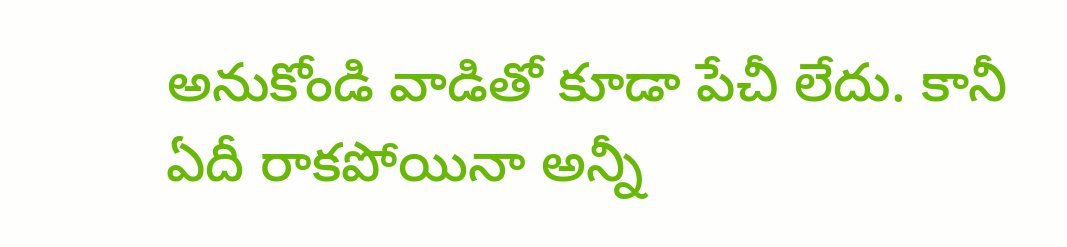అనుకోండి వాడితో కూడా పేచీ లేదు. కానీ ఏదీ రాకపోయినా అన్నీ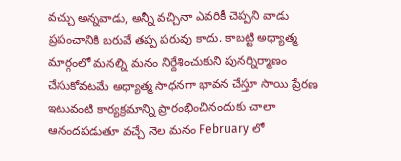వచ్చు అన్నవాడు, అన్నీ వచ్చినా ఎవరికీ చెప్పని వాడు ప్రపంచానికి బరువే తప్ప పరువు కాదు. కాబట్టి అధ్యాత్మ మార్గంలో మనల్ని మనం నిర్దేశించుకుని పునర్నిర్మాణం చేసుకోవటమే అధ్యాత్మ సాధనగా భావన చేస్తూ సాయి ప్రేరణ ఇటువంటి కార్యక్రమాన్ని ప్రారంభించినందుకు చాలా ఆనందపడుతూ వచ్చే నెల మనం February లో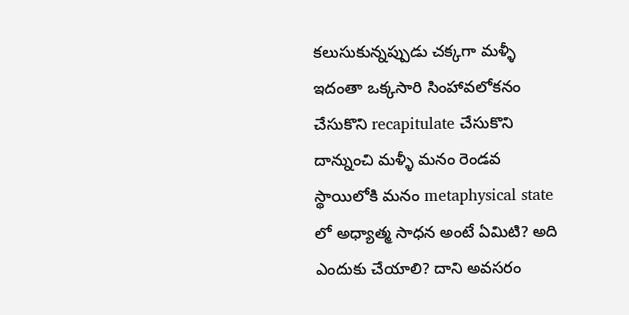కలుసుకున్నప్పుడు చక్కగా మళ్ళీ ఇదంతా ఒక్కసారి సింహావలోకనం చేసుకొని recapitulate చేసుకొని దాన్నుంచి మళ్ళీ మనం రెండవ స్థాయిలోకి మనం metaphysical state లో అధ్యాత్మ సాధన అంటే ఏమిటి? అది ఎందుకు చేయాలి? దాని అవసరం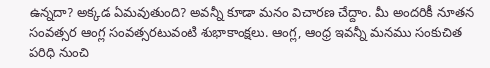ఉన్నదా? అక్కడ ఏమవుతుంది? అవన్నీ కూడా మనం విచారణ చేద్దాం. మీ అందరికీ నూతన సంవత్సర ఆంగ్ల సంవత్సరటువంటి శుభాకాంక్షలు. ఆంగ్ల, ఆంధ్ర ఇవన్నీ మనము సంకుచిత పరిధి నుంచి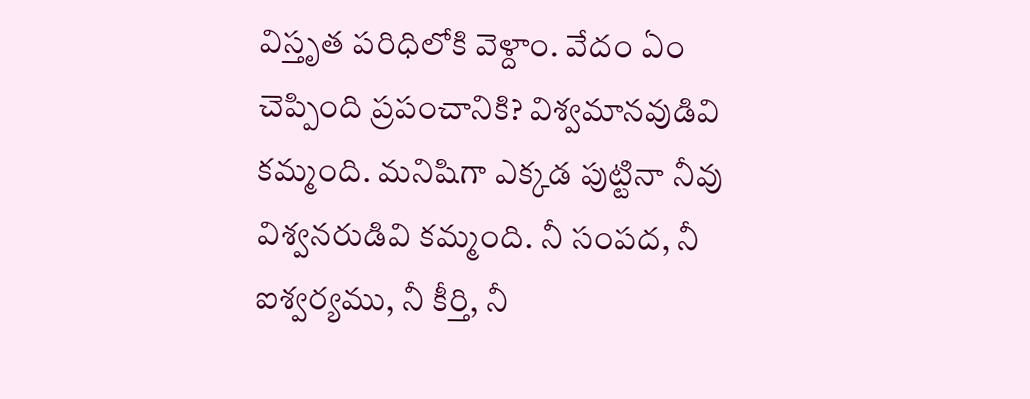విస్తృత పరిధిలోకి వెళ్దాం. వేదం ఏం చెప్పింది ప్రపంచానికి? విశ్వమానవుడివి కమ్మంది. మనిషిగా ఎక్కడ పుట్టినా నీవు విశ్వనరుడివి కమ్మంది. నీ సంపద, నీ ఐశ్వర్యము, నీ కీర్తి, నీ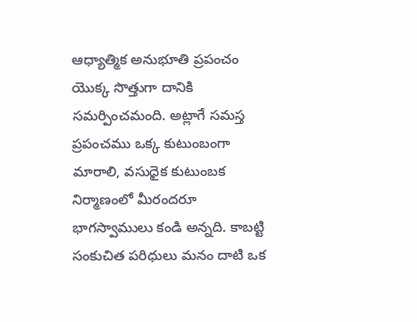ఆధ్యాత్మిక అనుభూతి ప్రపంచం యొక్క సొత్తుగా దానికి సమర్పించమంది. అట్లాగే సమస్త ప్రపంచము ఒక్క కుటుంబంగా మారాలి, వసుధైక కుటుంబక నిర్మాణంలో మీరందరూ భాగస్వాములు కండి అన్నది. కాబట్టి సంకుచిత పరిధులు మనం దాటి ఒక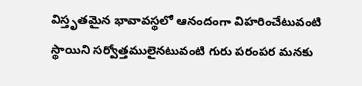విస్తృతమైన భావావస్థలో ఆనందంగా విహరించేటువంటి స్థాయిని సర్వోత్తములైనటువంటి గురు పరంపర మనకు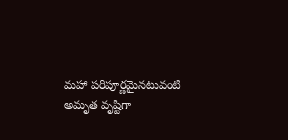మహా పరిపూర్ణమైనటువంటి అమృత వృష్టిగా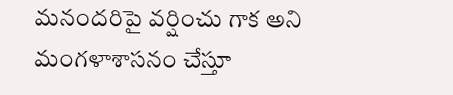మనందరిపై వర్షించు గాక అని మంగళాశాసనం చేస్తూ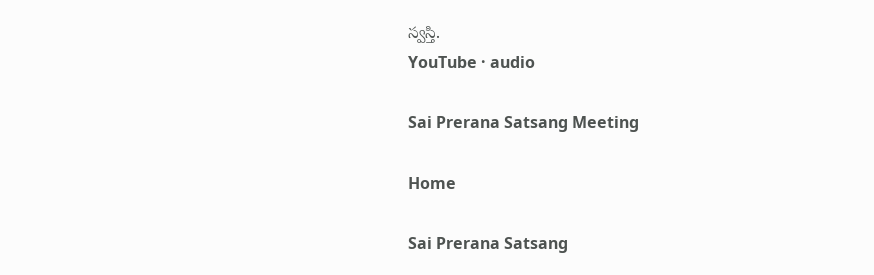స్వస్తి.
YouTube · audio

Sai Prerana Satsang Meeting

Home

Sai Prerana Satsang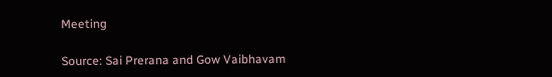Meeting

Source: Sai Prerana and Gow Vaibhavam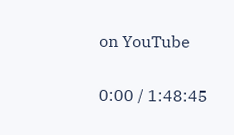on YouTube

0:00 / 1:48:45